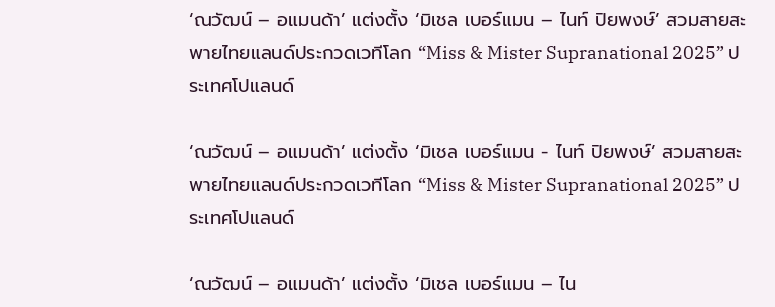‘ณวัฒน์ – อแมนด้า’ แต่งตั้ง ‘มิเชล เบอร์แมน – ไนท์ ปิยพงษ์’ สวมสายสะพายไทยแลนด์ประกวดเวทีโลก “Miss & Mister Supranational 2025” ประเทศโปแลนด์

‘ณวัฒน์ – อแมนด้า’ แต่งตั้ง ‘มิเชล เบอร์แมน - ไนท์ ปิยพงษ์’ สวมสายสะพายไทยแลนด์ประกวดเวทีโลก “Miss & Mister Supranational 2025” ประเทศโปแลนด์

‘ณวัฒน์ – อแมนด้า’ แต่งตั้ง ‘มิเชล เบอร์แมน – ไน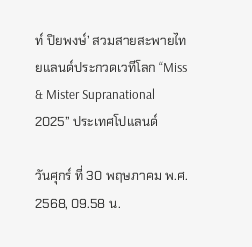ท์ ปิยพงษ์’ สวมสายสะพายไทยแลนด์ประกวดเวทีโลก “Miss & Mister Supranational 2025” ประเทศโปแลนด์

วันศุกร์ ที่ 30 พฤษภาคม พ.ศ. 2568, 09.58 น.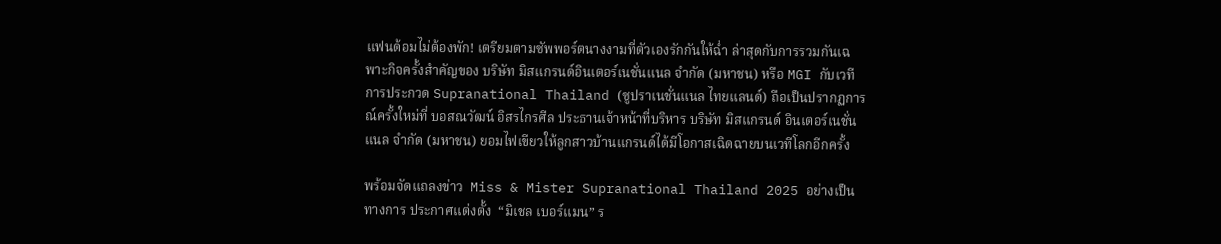แฟนด้อมไม่ต้องพัก! เตรียมตามซัพพอร์ตนางงามที่ตัวเองรักกันให้ฉ่ำ ล่าสุดกับการรวมกันเฉพาะกิจครั้งสำคัญของ บริษัท มิสแกรนด์อินเตอร์เนชั่นแนล จำกัด (มหาชน) หรือ MGI กับเวทีการประกวด Supranational Thailand (ซูปราเนชั่นแนล ไทยแลนด์) ถือเป็นปรากฏการณ์ครั้งใหม่ที่ บอสณวัฒน์ อิสรไกรศีล ประธานเจ้าหน้าที่บริหาร บริษัท มิสแกรนด์ อินเตอร์เนชั่นแนล จำกัด (มหาชน) ยอมไฟเขียวให้ลูกสาวบ้านแกรนด์ได้มีโอกาสเฉิดฉายบนเวทีโลกอีกครั้ง

พร้อมจัดแถลงข่าว  Miss & Mister Supranational Thailand 2025 อย่างเป็นทางการ ประกาศแต่งตั้ง  “มิเชล เบอร์แมน” ร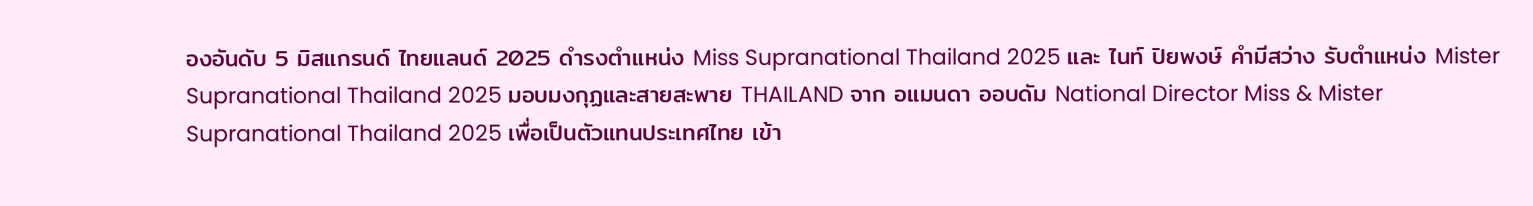องอันดับ 5 มิสแกรนด์ ไทยแลนด์ 2025 ดำรงตำแหน่ง Miss Supranational Thailand 2025 และ ไนท์ ปิยพงษ์ คำมีสว่าง รับตำแหน่ง Mister Supranational Thailand 2025 มอบมงกุฏและสายสะพาย THAILAND จาก อแมนดา ออบดัม National Director Miss & Mister Supranational Thailand 2025 เพื่อเป็นตัวแทนประเทศไทย เข้า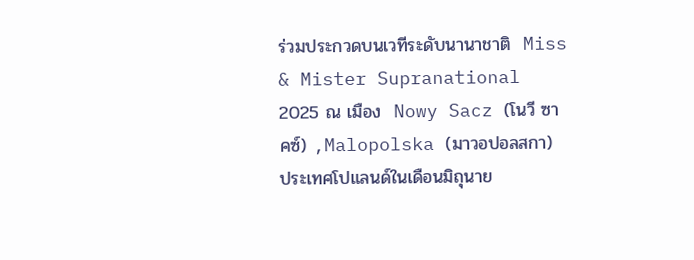ร่วมประกวดบนเวทีระดับนานาชาติ  Miss & Mister Supranational 2025 ณ เมือง  Nowy Sacz (โนวี ซาคซ์) ,Malopolska (มาวอปอลสกา) ประเทศโปแลนด์ในเดือนมิถุนาย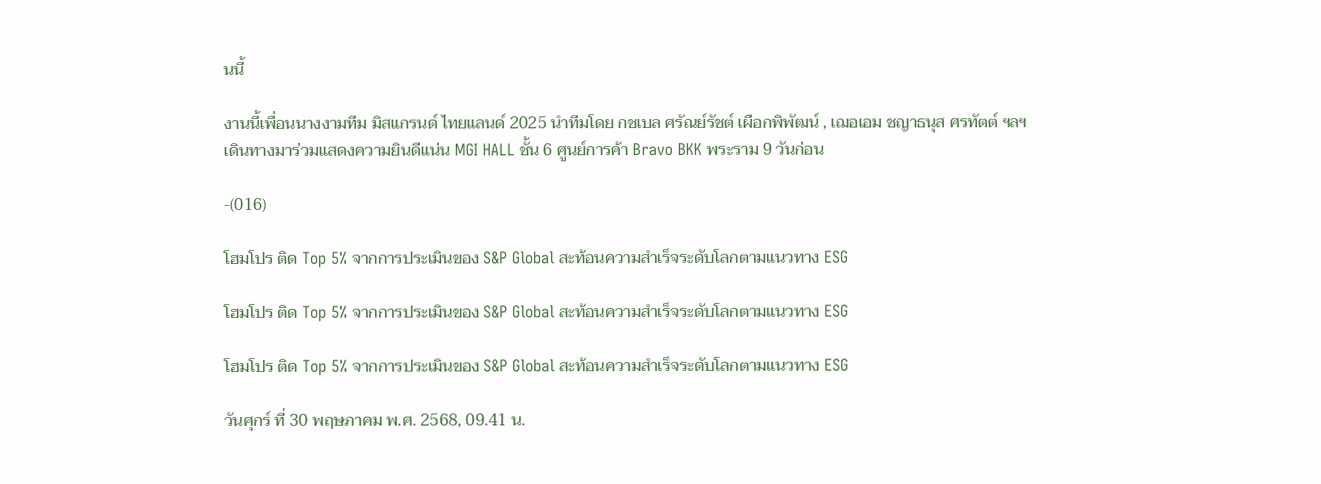นนี้

งานนี้เพื่อนนางงามทีม มิสแกรนด์ ไทยแลนด์ 2025 นำทีมโดย กชเบล ศรัณย์รัชต์ เผือกพิพัฒน์ , เฌอเอม ชญาธนุส ศรทัตต์ ฯลฯ เดินทางมาร่วมแสดงความยินดีแน่น MGI HALL ชั้น 6 ศูนย์การค้า Bravo BKK พระราม 9 วันก่อน

-(016)

โฮมโปร ติด Top 5% จากการประเมินของ S&P Global สะท้อนความสำเร็จระดับโลกตามแนวทาง ESG

โฮมโปร ติด Top 5% จากการประเมินของ S&P Global สะท้อนความสำเร็จระดับโลกตามแนวทาง ESG

โฮมโปร ติด Top 5% จากการประเมินของ S&P Global สะท้อนความสำเร็จระดับโลกตามแนวทาง ESG

วันศุกร์ ที่ 30 พฤษภาคม พ.ศ. 2568, 09.41 น.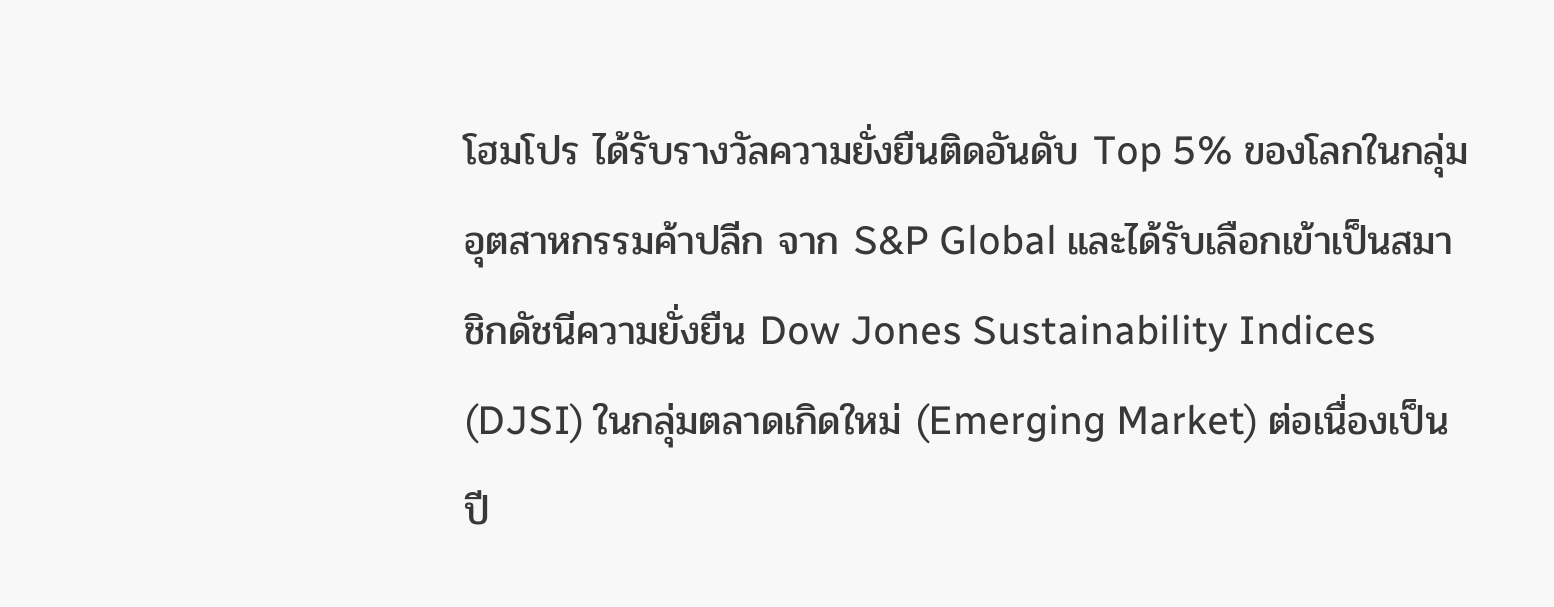โฮมโปร ได้รับรางวัลความยั่งยืนติดอันดับ Top 5% ของโลกในกลุ่มอุตสาหกรรมค้าปลีก จาก S&P Global และได้รับเลือกเข้าเป็นสมาชิกดัชนีความยั่งยืน Dow Jones Sustainability Indices (DJSI) ในกลุ่มตลาดเกิดใหม่ (Emerging Market) ต่อเนื่องเป็นปี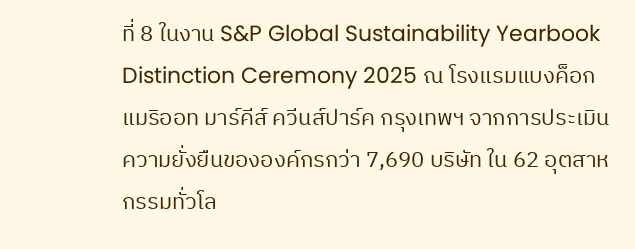ที่ 8 ในงาน S&P Global Sustainability Yearbook Distinction Ceremony 2025 ณ โรงแรมแบงค็อก แมริออท มาร์คีส์ ควีนส์ปาร์ค กรุงเทพฯ จากการประเมินความยั่งยืนขององค์กรกว่า 7,690 บริษัท ใน 62 อุตสาหกรรมทั่วโล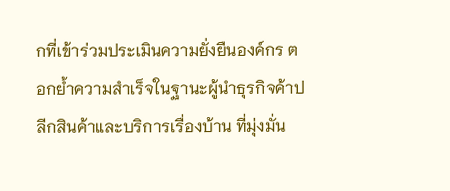กที่เข้าร่วมประเมินความยั่งยืนองค์กร ตอกย้ำความสำเร็จในฐานะผู้นำธุรกิจค้าปลีกสินค้าและบริการเรื่องบ้าน ที่มุ่งมั่น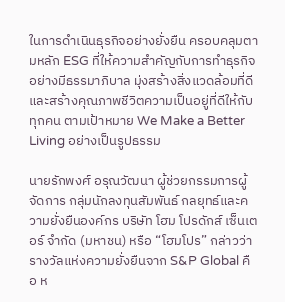ในการดำเนินธุรกิจอย่างยั่งยืน ครอบคลุมตามหลัก ESG ที่ให้ความสำคัญกับการทำธุรกิจอย่างมีธรรมาภิบาล มุ่งสร้างสิ่งแวดล้อมที่ดี และสร้างคุณภาพชีวิตความเป็นอยู่ที่ดีให้กับทุกคน ตามเป้าหมาย We Make a Better Living อย่างเป็นรูปธรรม

นายรักพงศ์ อรุณวัฒนา ผู้ช่วยกรรมการผู้จัดการ กลุ่มนักลงทุนสัมพันธ์ กลยุทธ์และความยั่งยืนองค์กร บริษัท โฮม โปรดักส์ เซ็นเตอร์ จำกัด (มหาชน) หรือ “โฮมโปร” กล่าวว่า รางวัลแห่งความยั่งยืนจาก S&P Global คือ ห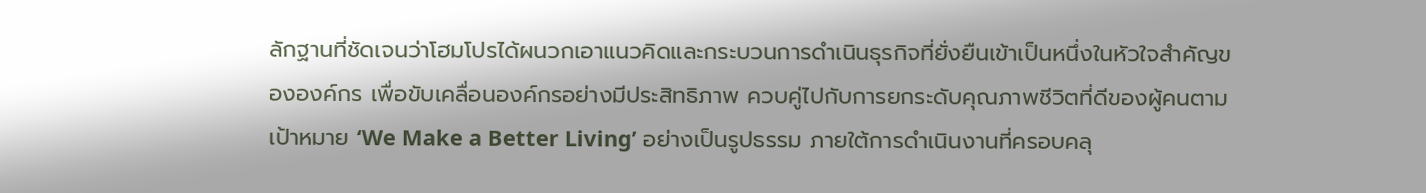ลักฐานที่ชัดเจนว่าโฮมโปรได้ผนวกเอาแนวคิดและกระบวนการดำเนินธุรกิจที่ยั่งยืนเข้าเป็นหนึ่งในหัวใจสำคัญขององค์กร เพื่อขับเคลื่อนองค์กรอย่างมีประสิทธิภาพ ควบคู่ไปกับการยกระดับคุณภาพชีวิตที่ดีของผู้คนตามเป้าหมาย ‘We Make a Better Living’ อย่างเป็นรูปธรรม ภายใต้การดำเนินงานที่ครอบคลุ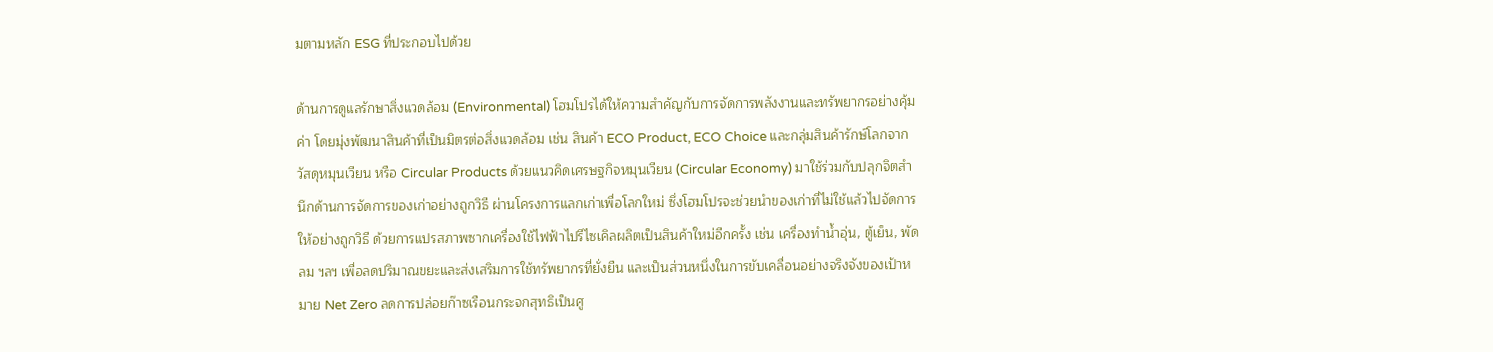มตามหลัก ESG ที่ประกอบไปด้วย

ด้านการดูแลรักษาสิ่งแวดล้อม (Environmental) โฮมโปรได้ให้ความสำคัญกับการจัดการพลังงานและทรัพยากรอย่างคุ้มค่า โดยมุ่งพัฒนาสินค้าที่เป็นมิตรต่อสิ่งแวดล้อม เช่น สินค้า ECO Product, ECO Choice และกลุ่มสินค้ารักษ์โลกจากวัสดุหมุนเวียน หรือ Circular Products ด้วยแนวคิดเศรษฐกิจหมุนเวียน (Circular Economy) มาใช้ร่วมกับปลุกจิตสำนึกด้านการจัดการของเก่าอย่างถูกวิธี ผ่านโครงการแลกเก่าเพื่อโลกใหม่ ซึ่งโฮมโปรจะช่วยนำของเก่าที่ไม่ใช้แล้วไปจัดการให้อย่างถูกวิธี ด้วยการแปรสภาพซากเครื่องใช้ไฟฟ้าไปรีไซเคิลผลิตเป็นสินค้าใหม่อีกครั้ง เช่น เครื่องทำน้ำอุ่น, ตู้เย็น, พัดลม ฯลฯ เพื่อลดปริมาณขยะและส่งเสริมการใช้ทรัพยากรที่ยั่งยืน และเป็นส่วนหนึ่งในการขับเคลื่อนอย่างจริงจังของเป้าหมาย Net Zero ลดการปล่อยก๊าซเรือนกระจกสุทธิเป็นศู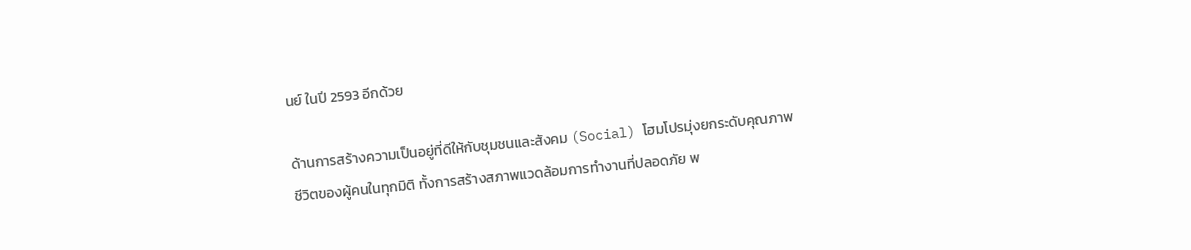นย์ ในปี 2593 อีกด้วย

ด้านการสร้างความเป็นอยู่ที่ดีให้กับชุมชนและสังคม (Social) โฮมโปรมุ่งยกระดับคุณภาพชีวิตของผู้คนในทุกมิติ ทั้งการสร้างสภาพแวดล้อมการทำงานที่ปลอดภัย พ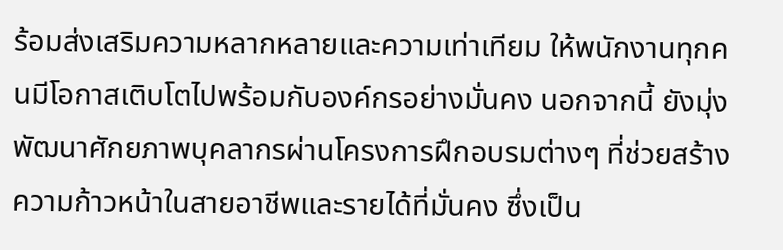ร้อมส่งเสริมความหลากหลายและความเท่าเทียม ให้พนักงานทุกคนมีโอกาสเติบโตไปพร้อมกับองค์กรอย่างมั่นคง นอกจากนี้ ยังมุ่งพัฒนาศักยภาพบุคลากรผ่านโครงการฝึกอบรมต่างๆ ที่ช่วยสร้างความก้าวหน้าในสายอาชีพและรายได้ที่มั่นคง ซึ่งเป็น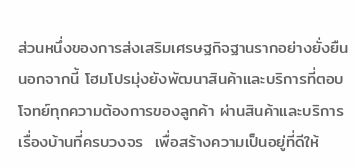ส่วนหนึ่งของการส่งเสริมเศรษฐกิจฐานรากอย่างยั่งยืน นอกจากนี้ โฮมโปรมุ่งยังพัฒนาสินค้าและบริการที่ตอบโจทย์ทุกความต้องการของลูกค้า ผ่านสินค้าและบริการเรื่องบ้านที่ครบวงจร  เพื่อสร้างความเป็นอยู่ที่ดีให้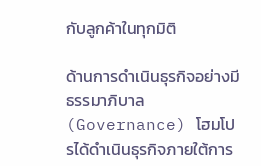กับลูกค้าในทุกมิติ

ด้านการดำเนินธุรกิจอย่างมีธรรมาภิบาล (Governance) โฮมโปรได้ดำเนินธุรกิจภายใต้การ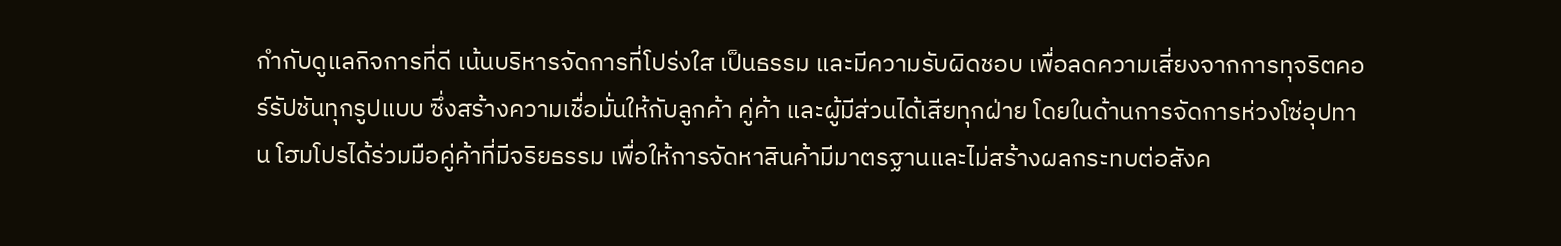กำกับดูแลกิจการที่ดี เน้นบริหารจัดการที่โปร่งใส เป็นธรรม และมีความรับผิดชอบ เพื่อลดความเสี่ยงจากการทุจริตคอร์รัปชันทุกรูปแบบ ซึ่งสร้างความเชื่อมั่นให้กับลูกค้า คู่ค้า และผู้มีส่วนได้เสียทุกฝ่าย โดยในด้านการจัดการห่วงโซ่อุปทาน โฮมโปรได้ร่วมมือคู่ค้าที่มีจริยธรรม เพื่อให้การจัดหาสินค้ามีมาตรฐานและไม่สร้างผลกระทบต่อสังค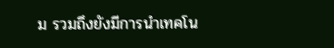ม รวมถึงยังมีการนำเทคโน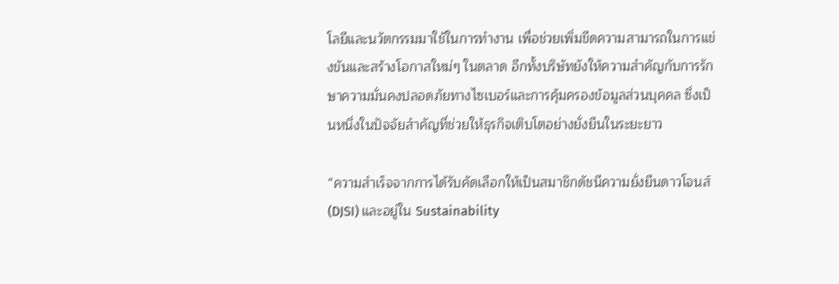โลยีและนวัตกรรมมาใช้ในการทำงาน เพื่อช่วยเพิ่มขีดความสามารถในการแข่งขันและสร้างโอกาสใหม่ๆ ในตลาด อีกทั้งบริษัทยังให้ความสำคัญกับการรักษาความมั่นคงปลอดภัยทางไซเบอร์และการคุ้มครองข้อมูลส่วนบุคคล ซึ่งเป็นหนึ่งในปัจจัยสำคัญที่ช่วยให้ธุรกิจเติบโตอย่างยั่งยืนในระยะยาว

“ความสำเร็จจากการได้รับคัดเลือกให้เป็นสมาชิกดัชนีความยั่งยืนดาวโจนส์ (DJSI) และอยู่ใน Sustainability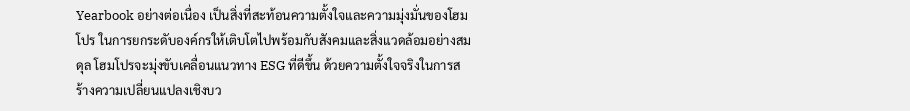Yearbook อย่างต่อเนื่อง เป็นสิ่งที่สะท้อนความตั้งใจและความมุ่งมั่นของโฮมโปร ในการยกระดับองค์กรให้เติบโตไปพร้อมกับสังคมและสิ่งแวดล้อมอย่างสมดุล โฮมโปรจะมุ่งขับเคลื่อนแนวทาง ESG ที่ดีขึ้น ด้วยความตั้งใจจริงในการสร้างความเปลี่ยนแปลงเชิงบว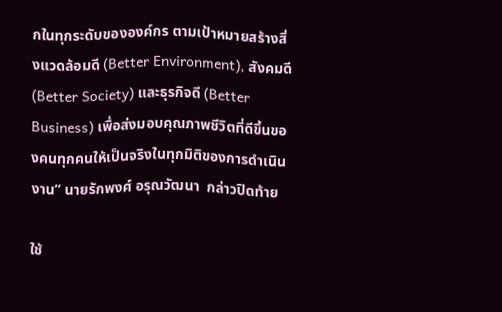กในทุกระดับขององค์กร ตามเป้าหมายสร้างสิ่งแวดล้อมดี (Better Environment), สังคมดี (Better Society) และธุรกิจดี (Better Business) เพื่อส่งมอบคุณภาพชีวิตที่ดีขึ้นของคนทุกคนให้เป็นจริงในทุกมิติของการดำเนินงาน” นายรักพงศ์ อรุณวัฒนา  กล่าวปิดท้าย

ใช้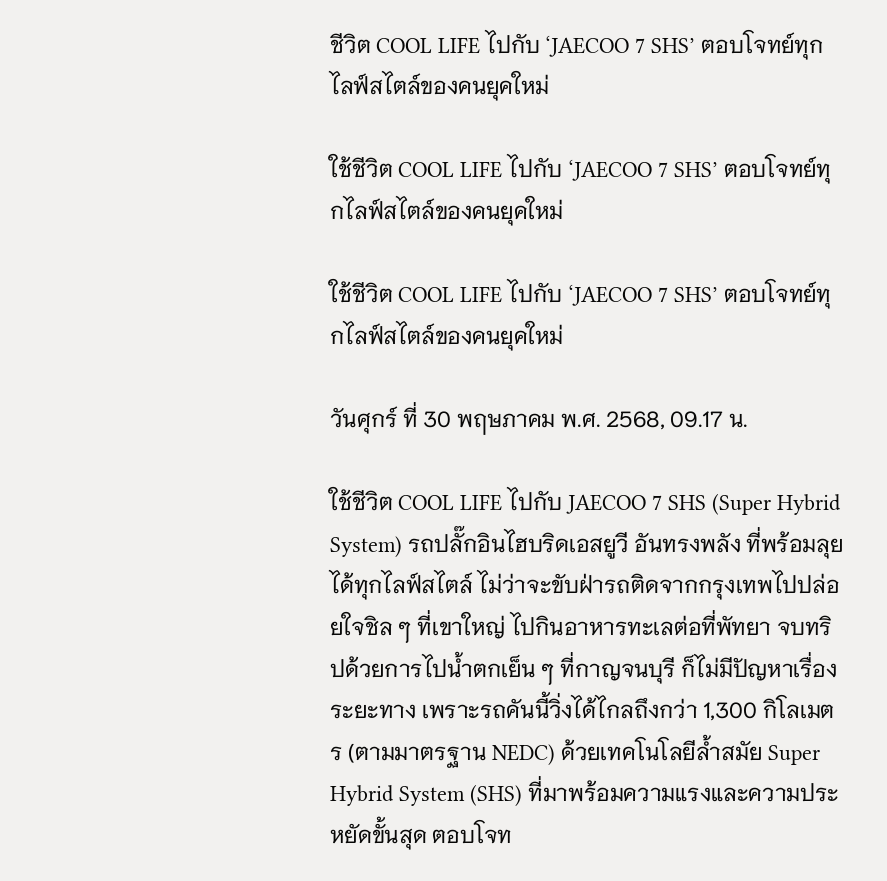ชีวิต COOL LIFE ไปกับ ‘JAECOO 7 SHS’ ตอบโจทย์ทุกไลฟ์สไตล์ของคนยุคใหม่

ใช้ชีวิต COOL LIFE ไปกับ ‘JAECOO 7 SHS’ ตอบโจทย์ทุกไลฟ์สไตล์ของคนยุคใหม่

ใช้ชีวิต COOL LIFE ไปกับ ‘JAECOO 7 SHS’ ตอบโจทย์ทุกไลฟ์สไตล์ของคนยุคใหม่

วันศุกร์ ที่ 30 พฤษภาคม พ.ศ. 2568, 09.17 น.

ใช้ชีวิต COOL LIFE ไปกับ JAECOO 7 SHS (Super Hybrid System) รถปลั๊กอินไฮบริดเอสยูวี อันทรงพลัง ที่พร้อมลุยได้ทุกไลฟ์สไตล์ ไม่ว่าจะขับฝ่ารถติดจากกรุงเทพไปปล่อยใจชิล ๆ ที่เขาใหญ่ ไปกินอาหารทะเลต่อที่พัทยา จบทริปด้วยการไปน้ำตกเย็น ๆ ที่กาญจนบุรี ก็ไม่มีปัญหาเรื่องระยะทาง เพราะรถคันนี้วิ่งได้ไกลถึงกว่า 1,300 กิโลเมตร (ตามมาตรฐาน NEDC) ด้วยเทคโนโลยีล้ำสมัย Super Hybrid System (SHS) ที่มาพร้อมความแรงและความประหยัดขั้นสุด ตอบโจท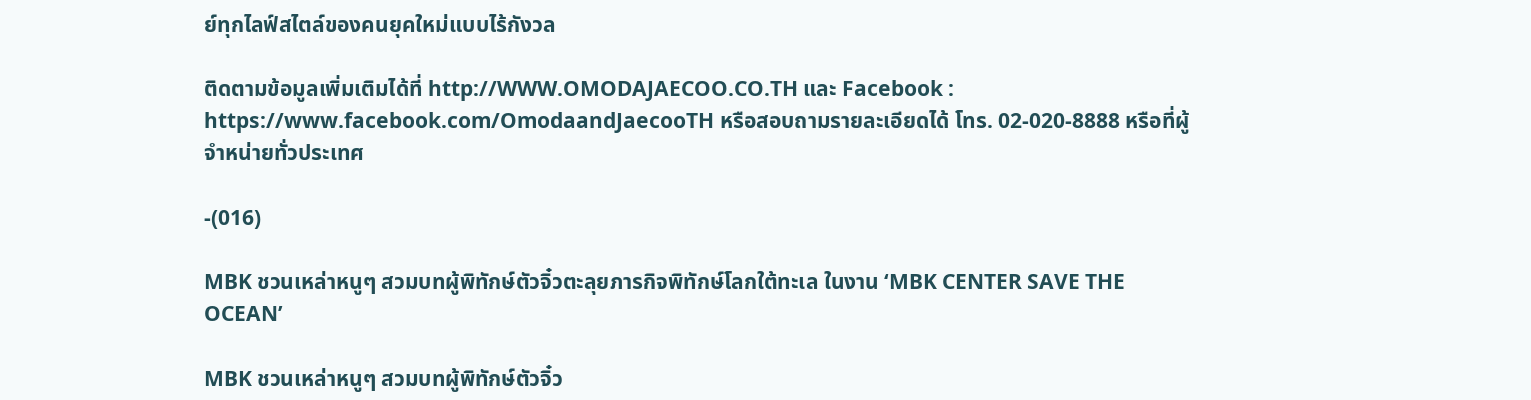ย์ทุกไลฟ์สไตล์ของคนยุคใหม่แบบไร้กังวล

ติดตามข้อมูลเพิ่มเติมได้ที่ http://WWW.OMODAJAECOO.CO.TH และ Facebook : https://www.facebook.com/OmodaandJaecooTH หรือสอบถามรายละเอียดได้ โทร. 02-020-8888 หรือที่ผู้จำหน่ายทั่วประเทศ

-(016)

MBK ชวนเหล่าหนูๆ สวมบทผู้พิทักษ์ตัวจิ๋วตะลุยภารกิจพิทักษ์โลกใต้ทะเล ในงาน ‘MBK CENTER SAVE THE OCEAN’

MBK ชวนเหล่าหนูๆ สวมบทผู้พิทักษ์ตัวจิ๋ว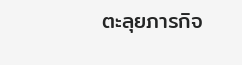ตะลุยภารกิจ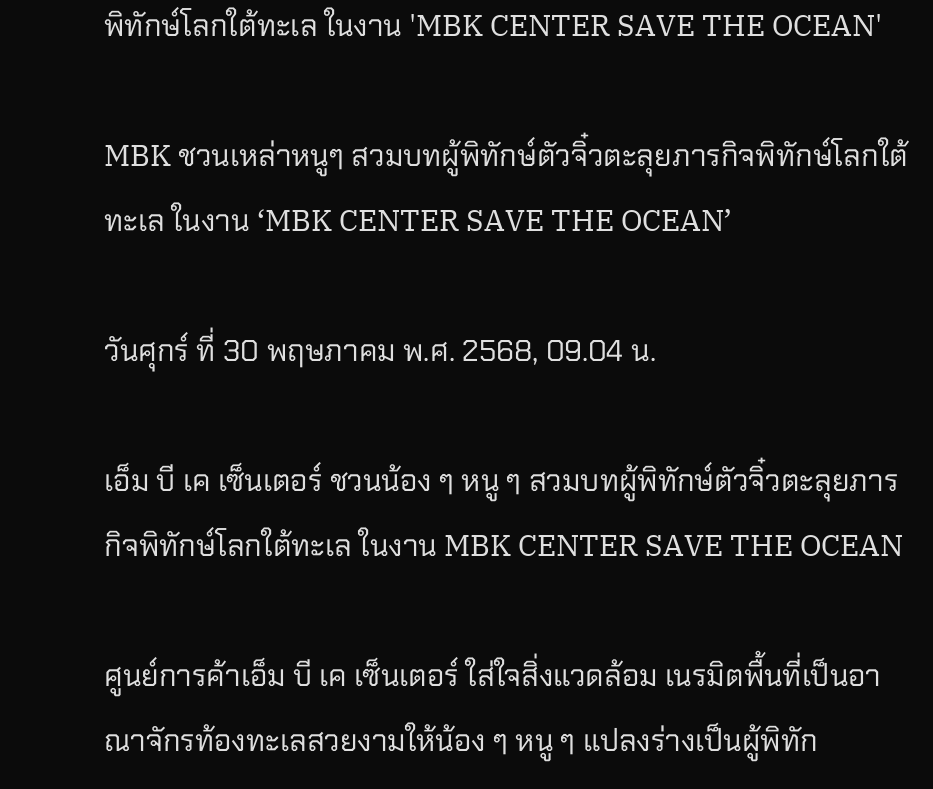พิทักษ์โลกใต้ทะเล ในงาน 'MBK CENTER SAVE THE OCEAN'

MBK ชวนเหล่าหนูๆ สวมบทผู้พิทักษ์ตัวจิ๋วตะลุยภารกิจพิทักษ์โลกใต้ทะเล ในงาน ‘MBK CENTER SAVE THE OCEAN’

วันศุกร์ ที่ 30 พฤษภาคม พ.ศ. 2568, 09.04 น.

เอ็ม บี เค เซ็นเตอร์ ชวนน้อง ๆ หนู ๆ สวมบทผู้พิทักษ์ตัวจิ๋วตะลุยภารกิจพิทักษ์โลกใต้ทะเล ในงาน MBK CENTER SAVE THE OCEAN

ศูนย์การค้าเอ็ม บี เค เซ็นเตอร์ ใส่ใจสิ่งแวดล้อม เนรมิตพื้นที่เป็นอาณาจักรท้องทะเลสวยงามให้น้อง ๆ หนู ๆ แปลงร่างเป็นผู้พิทัก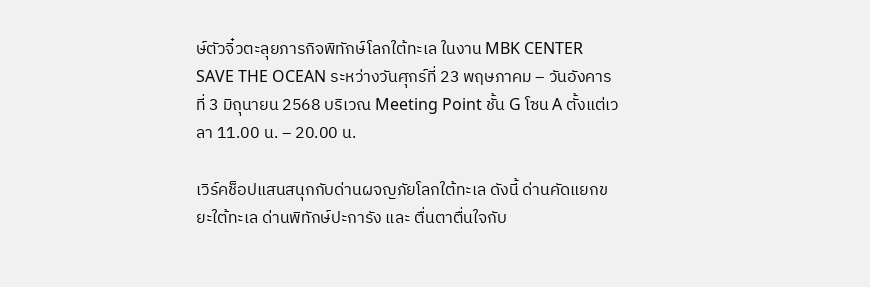ษ์ตัวจิ๋วตะลุยภารกิจพิทักษ์โลกใต้ทะเล ในงาน MBK CENTER SAVE THE OCEAN ระหว่างวันศุกร์ที่ 23 พฤษภาคม – วันอังคารที่ 3 มิถุนายน 2568 บริเวณ Meeting Point ชั้น G โซน A ตั้งแต่เวลา 11.00 น. – 20.00 น.

เวิร์คช็อปแสนสนุกกับด่านผจญภัยโลกใต้ทะเล ดังนี้ ด่านคัดแยกขยะใต้ทะเล ด่านพิทักษ์ปะการัง และ ตื่นตาตื่นใจกับ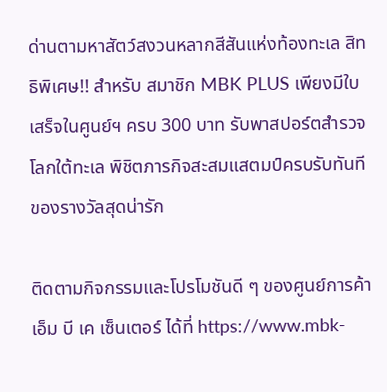ด่านตามหาสัตว์สงวนหลากสีสันแห่งท้องทะเล สิทธิพิเศษ!! สำหรับ สมาชิก MBK PLUS เพียงมีใบเสร็จในศูนย์ฯ ครบ 300 บาท รับพาสปอร์ตสำรวจโลกใต้ทะเล พิชิตภารกิจสะสมแสตมป์ครบรับทันทีของรางวัลสุดน่ารัก

ติดตามกิจกรรมและโปรโมชันดี ๆ ของศูนย์การค้าเอ็ม บี เค เซ็นเตอร์ ได้ที่ https://www.mbk-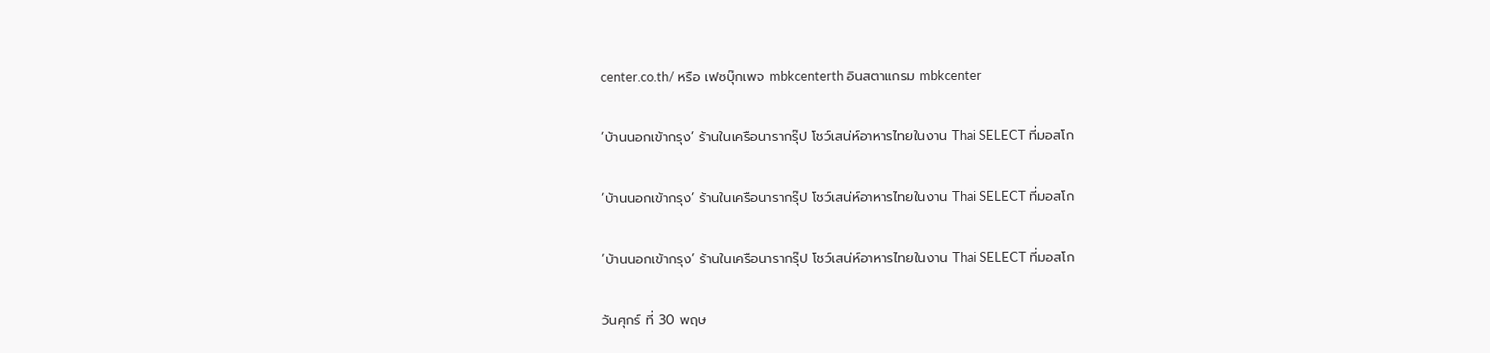center.co.th/ หรือ เฟซบุ๊กเพจ mbkcenterth อินสตาแกรม mbkcenter

‘บ้านนอกเข้ากรุง’ ร้านในเครือนารากรุ๊ป โชว์เสน่ห์อาหารไทยในงาน Thai SELECT ที่มอสโก

‘บ้านนอกเข้ากรุง’ ร้านในเครือนารากรุ๊ป โชว์เสน่ห์อาหารไทยในงาน Thai SELECT ที่มอสโก

‘บ้านนอกเข้ากรุง’ ร้านในเครือนารากรุ๊ป โชว์เสน่ห์อาหารไทยในงาน Thai SELECT ที่มอสโก

วันศุกร์ ที่ 30 พฤษ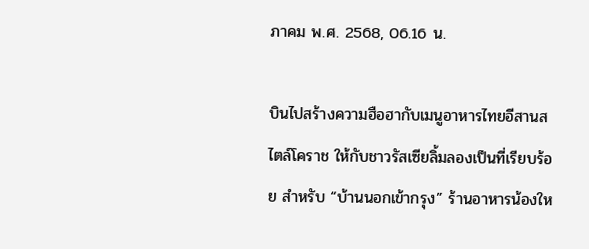ภาคม พ.ศ. 2568, 06.16 น.

บินไปสร้างความฮือฮากับเมนูอาหารไทยอีสานสไตล์โคราช ให้กับชาวรัสเซียลิ้มลองเป็นที่เรียบร้อย สำหรับ “บ้านนอกเข้ากรุง” ร้านอาหารน้องให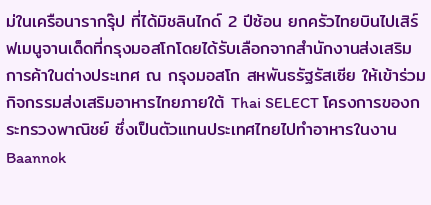ม่ในเครือนารากรุ๊ป ที่ได้มิชลินไกด์ 2 ปีซ้อน ยกครัวไทยบินไปเสิร์ฟเมนูจานเด็ดที่กรุงมอสโกโดยได้รับเลือกจากสำนักงานส่งเสริมการค้าในต่างประเทศ ณ กรุงมอสโก สหพันธรัฐรัสเซีย ให้เข้าร่วมกิจกรรมส่งเสริมอาหารไทยภายใต้ Thai SELECT โครงการของกระทรวงพาณิชย์ ซึ่งเป็นตัวแทนประเทศไทยไปทำอาหารในงาน Baannok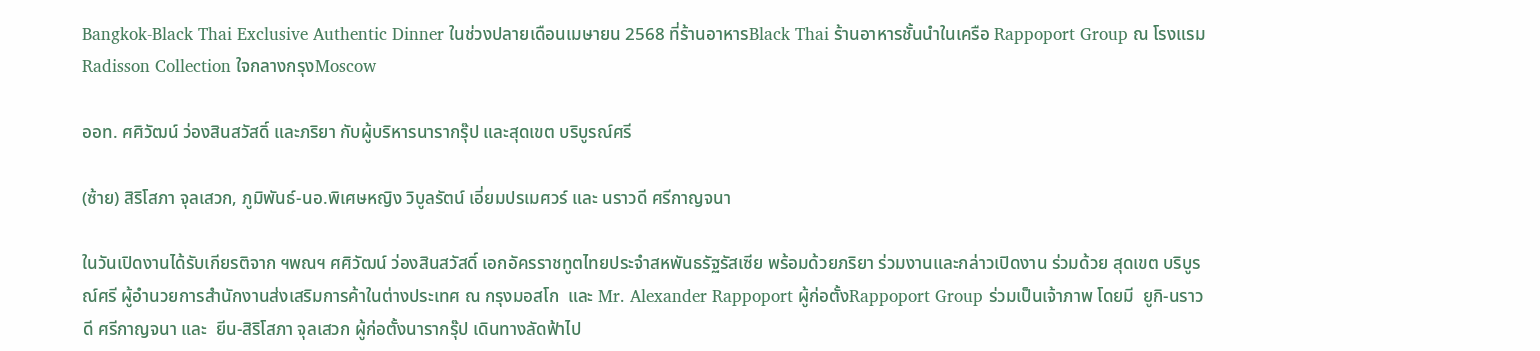Bangkok-Black Thai Exclusive Authentic Dinner ในช่วงปลายเดือนเมษายน 2568 ที่ร้านอาหารBlack Thai ร้านอาหารชั้นนำในเครือ Rappoport Group ณ โรงแรมRadisson Collection ใจกลางกรุงMoscow

ออท. ศศิวัฒน์ ว่องสินสวัสดิ์ และภริยา กับผู้บริหารนารากรุ๊ป และสุดเขต บริบูรณ์ศรี

(ซ้าย) สิริโสภา จุลเสวก, ภูมิพันธ์-นอ.พิเศษหญิง วิบูลรัตน์ เอี่ยมปรเมศวร์ และ นราวดี ศรีกาญจนา

ในวันเปิดงานได้รับเกียรติจาก ฯพณฯ ศศิวัฒน์ ว่องสินสวัสดิ์ เอกอัครราชทูตไทยประจำสหพันธรัฐรัสเซีย พร้อมด้วยภริยา ร่วมงานและกล่าวเปิดงาน ร่วมด้วย สุดเขต บริบูรณ์ศรี ผู้อำนวยการสำนักงานส่งเสริมการค้าในต่างประเทศ ณ กรุงมอสโก  และ Mr. Alexander Rappoport ผู้ก่อตั้งRappoport Group ร่วมเป็นเจ้าภาพ โดยมี  ยูกิ-นราวดี ศรีกาญจนา และ  ยีน-สิริโสภา จุลเสวก ผู้ก่อตั้งนารากรุ๊ป เดินทางลัดฟ้าไป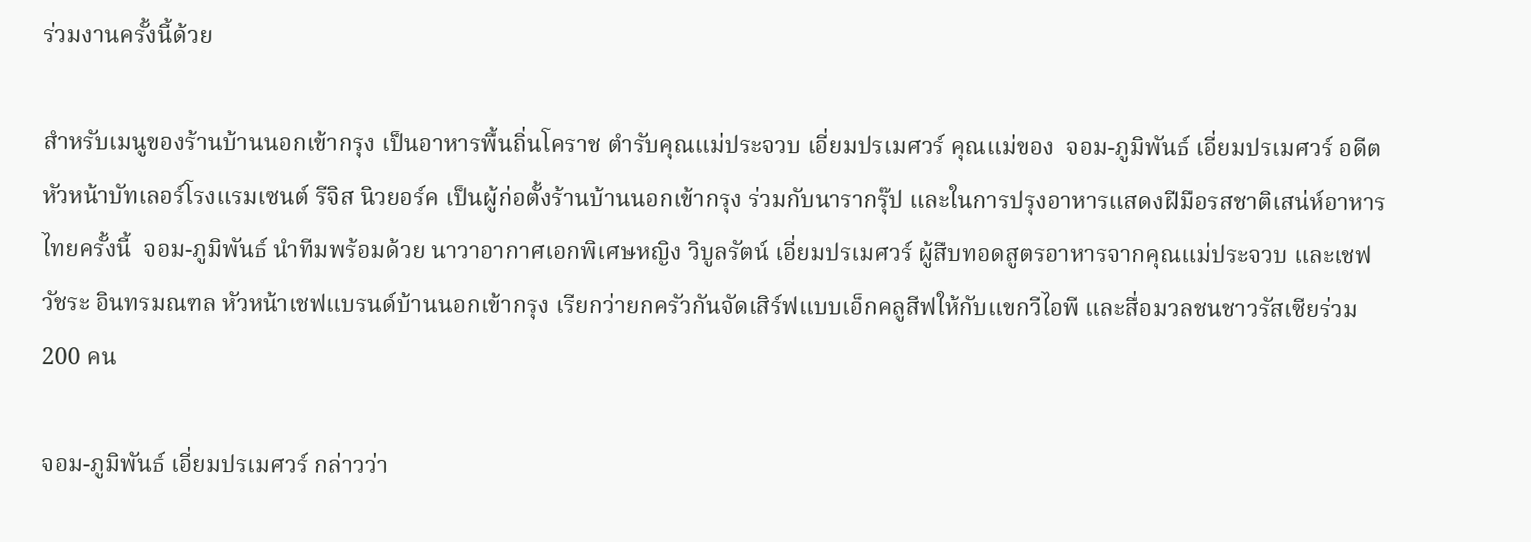ร่วมงานครั้งนี้ด้วย

สำหรับเมนูของร้านบ้านนอกเข้ากรุง เป็นอาหารพื้นถิ่นโคราช ตำรับคุณแม่ประจวบ เอี่ยมปรเมศวร์ คุณแม่ของ  จอม-ภูมิพันธ์ เอี่ยมปรเมศวร์ อดีตหัวหน้าบัทเลอร์โรงแรมเซนต์ รีจิส นิวยอร์ค เป็นผู้ก่อตั้งร้านบ้านนอกเข้ากรุง ร่วมกับนารากรุ๊ป และในการปรุงอาหารแสดงฝีมือรสชาติเสน่ห์อาหารไทยครั้งนี้  จอม-ภูมิพันธ์ นำทีมพร้อมด้วย นาวาอากาศเอกพิเศษหญิง วิบูลรัตน์ เอี่ยมปรเมศวร์ ผู้สืบทอดสูตรอาหารจากคุณแม่ประจวบ และเชฟวัชระ อินทรมณฑล หัวหน้าเชฟแบรนด์บ้านนอกเข้ากรุง เรียกว่ายกครัวกันจัดเสิร์ฟแบบเอ็กคลูสีฟให้กับแขกวีไอพี และสื่อมวลชนชาวรัสเซียร่วม 200 คน

จอม-ภูมิพันธ์ เอี่ยมปรเมศวร์ กล่าวว่า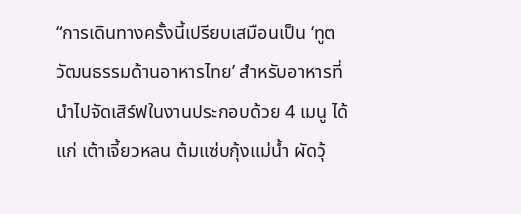“การเดินทางครั้งนี้เปรียบเสมือนเป็น ‘ทูตวัฒนธรรมด้านอาหารไทย’ สำหรับอาหารที่นำไปจัดเสิร์ฟในงานประกอบด้วย 4 เมนู ได้แก่ เต้าเจี้ยวหลน ต้มแซ่บกุ้งแม่น้ำ ผัดวุ้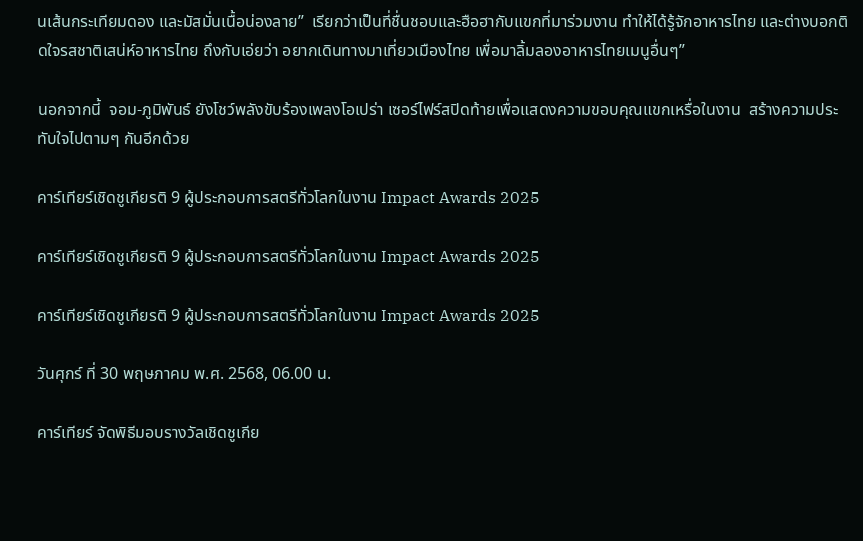นเส้นกระเทียมดอง และมัสมั่นเนื้อน่องลาย”  เรียกว่าเป็นที่ชื่นชอบและฮือฮากับแขกที่มาร่วมงาน ทำให้ได้รู้จักอาหารไทย และต่างบอกติดใจรสชาติเสน่ห์อาหารไทย ถึงกับเอ่ยว่า อยากเดินทางมาเที่ยวเมืองไทย เพื่อมาลิ้มลองอาหารไทยเมนูอื่นๆ”

นอกจากนี้  จอม-ภูมิพันธ์ ยังโชว์พลังขับร้องเพลงโอเปร่า เซอร์ไฟร์สปิดท้ายเพื่อแสดงความขอบคุณแขกเหรื่อในงาน  สร้างความประทับใจไปตามๆ กันอีกด้วย

คาร์เทียร์เชิดชูเกียรติ 9 ผู้ประกอบการสตรีทั่วโลกในงาน Impact Awards 2025

คาร์เทียร์เชิดชูเกียรติ 9 ผู้ประกอบการสตรีทั่วโลกในงาน Impact Awards 2025

คาร์เทียร์เชิดชูเกียรติ 9 ผู้ประกอบการสตรีทั่วโลกในงาน Impact Awards 2025

วันศุกร์ ที่ 30 พฤษภาคม พ.ศ. 2568, 06.00 น.

คาร์เทียร์ จัดพิธีมอบรางวัลเชิดชูเกีย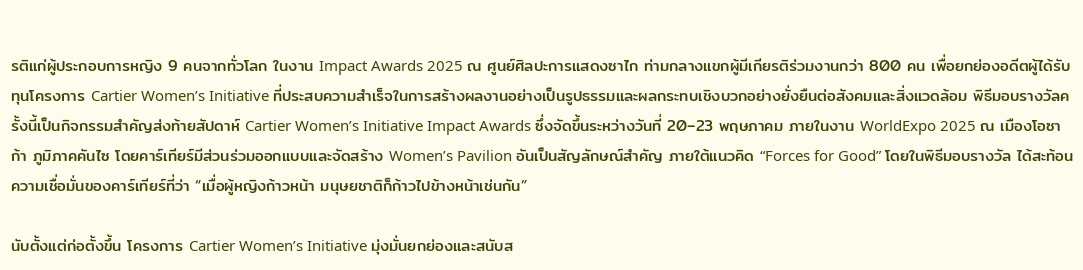รติแก่ผู้ประกอบการหญิง 9 คนจากทั่วโลก ในงาน Impact Awards 2025 ณ ศูนย์ศิลปะการแสดงซาไก ท่ามกลางแขกผู้มีเกียรติร่วมงานกว่า 800 คน เพื่อยกย่องอดีตผู้ได้รับทุนโครงการ Cartier Women’s Initiative ที่ประสบความสำเร็จในการสร้างผลงานอย่างเป็นรูปธรรมและผลกระทบเชิงบวกอย่างยั่งยืนต่อสังคมและสิ่งแวดล้อม พิธีมอบรางวัลครั้งนี้เป็นกิจกรรมสำคัญส่งท้ายสัปดาห์ Cartier Women’s Initiative Impact Awards ซึ่งจัดขึ้นระหว่างวันที่ 20–23 พฤษภาคม ภายในงาน WorldExpo 2025 ณ เมืองโอซาก้า ภูมิภาคคันไซ โดยคาร์เทียร์มีส่วนร่วมออกแบบและจัดสร้าง Women’s Pavilion อันเป็นสัญลักษณ์สำคัญ ภายใต้แนวคิด “Forces for Good” โดยในพิธีมอบรางวัล ได้สะท้อนความเชื่อมั่นของคาร์เทียร์ที่ว่า “เมื่อผู้หญิงก้าวหน้า มนุษยชาติก็ก้าวไปข้างหน้าเช่นกัน”

นับตั้งแต่ก่อตั้งขึ้น โครงการ Cartier Women’s Initiative มุ่งมั่นยกย่องและสนับส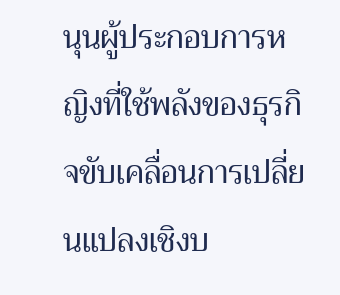นุนผู้ประกอบการหญิงที่ใช้พลังของธุรกิจขับเคลื่อนการเปลี่ยนแปลงเชิงบ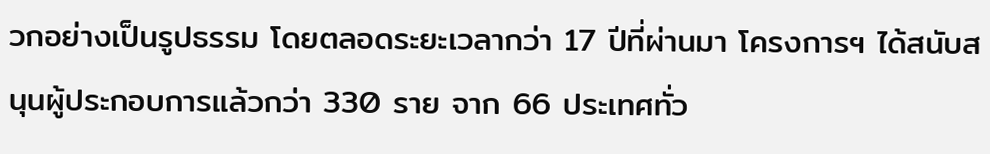วกอย่างเป็นรูปธรรม โดยตลอดระยะเวลากว่า 17 ปีที่ผ่านมา โครงการฯ ได้สนับสนุนผู้ประกอบการแล้วกว่า 330 ราย จาก 66 ประเทศทั่ว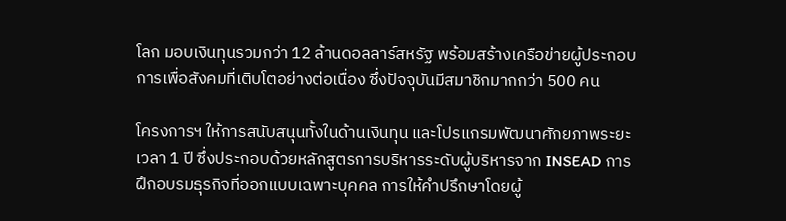โลก มอบเงินทุนรวมกว่า 12 ล้านดอลลาร์สหรัฐ พร้อมสร้างเครือข่ายผู้ประกอบการเพื่อสังคมที่เติบโตอย่างต่อเนื่อง ซึ่งปัจจุบันมีสมาชิกมากกว่า 500 คน

โครงการฯ ให้การสนับสนุนทั้งในด้านเงินทุน และโปรแกรมพัฒนาศักยภาพระยะเวลา 1 ปี ซึ่งประกอบด้วยหลักสูตรการบริหารระดับผู้บริหารจาก INSEAD การฝึกอบรมธุรกิจที่ออกแบบเฉพาะบุคคล การให้คำปรึกษาโดยผู้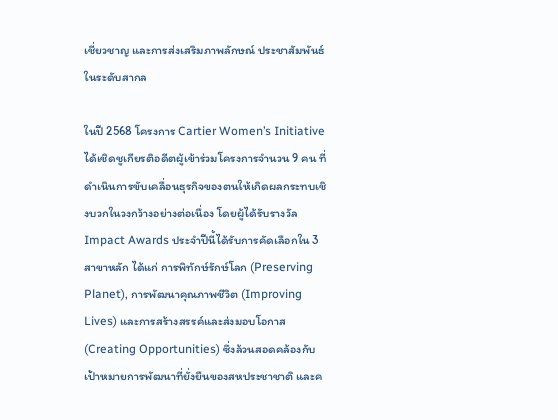เชี่ยวชาญ และการส่งเสริมภาพลักษณ์ ประชาสัมพันธ์ในระดับสากล

ในปี 2568 โครงการ Cartier Women’s Initiative ได้เชิดชูเกียรติอดีตผู้เข้าร่วมโครงการจำนวน 9 คน ที่ดำเนินการขับเคลื่อนธุรกิจของตนให้เกิดผลกระทบเชิงบวกในวงกว้างอย่างต่อเนื่อง โดยผู้ได้รับรางวัล Impact Awards ประจำปีนี้ได้รับการคัดเลือกใน 3 สาขาหลัก ได้แก่ การพิทักษ์รักษ์โลก (Preserving Planet), การพัฒนาคุณภาพชีวิต (Improving Lives) และการสร้างสรรค์และส่งมอบโอกาส (Creating Opportunities) ซึ่งล้วนสอดคล้องกับเป้าหมายการพัฒนาที่ยั่งยืนของสหประชาชาติ และค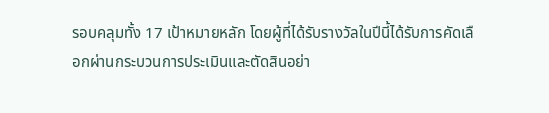รอบคลุมทั้ง 17 เป้าหมายหลัก โดยผู้ที่ได้รับรางวัลในปีนี้ได้รับการคัดเลือกผ่านกระบวนการประเมินและตัดสินอย่า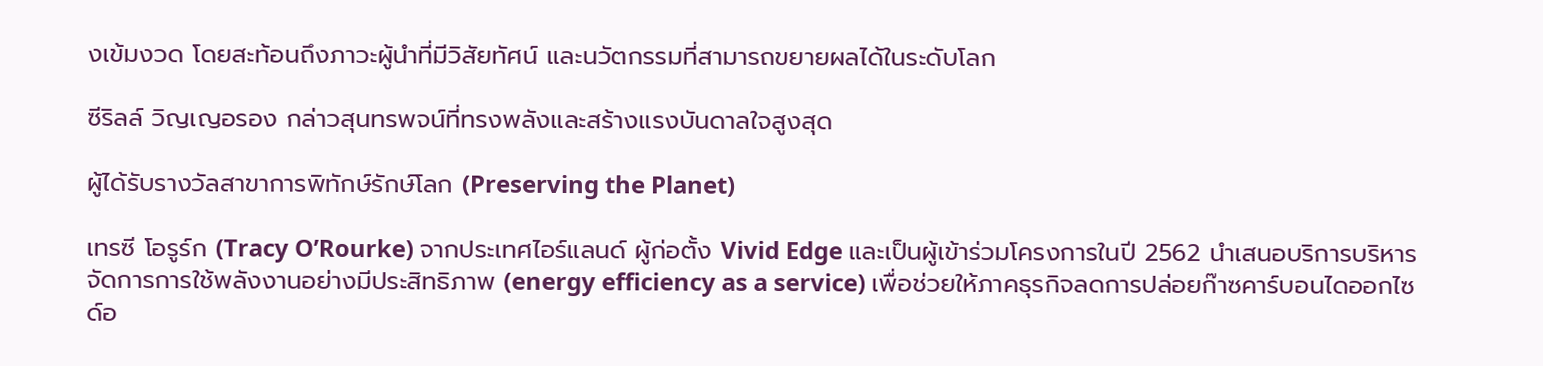งเข้มงวด โดยสะท้อนถึงภาวะผู้นำที่มีวิสัยทัศน์ และนวัตกรรมที่สามารถขยายผลได้ในระดับโลก

ซีริลล์ วิญเญอรอง กล่าวสุนทรพจน์ที่ทรงพลังและสร้างแรงบันดาลใจสูงสุด

ผู้ได้รับรางวัลสาขาการพิทักษ์รักษ์โลก (Preserving the Planet)

เทรซี โอรูร์ก (Tracy O’Rourke) จากประเทศไอร์แลนด์ ผู้ก่อตั้ง Vivid Edge และเป็นผู้เข้าร่วมโครงการในปี 2562 นำเสนอบริการบริหารจัดการการใช้พลังงานอย่างมีประสิทธิภาพ (energy efficiency as a service) เพื่อช่วยให้ภาคธุรกิจลดการปล่อยก๊าซคาร์บอนไดออกไซด์อ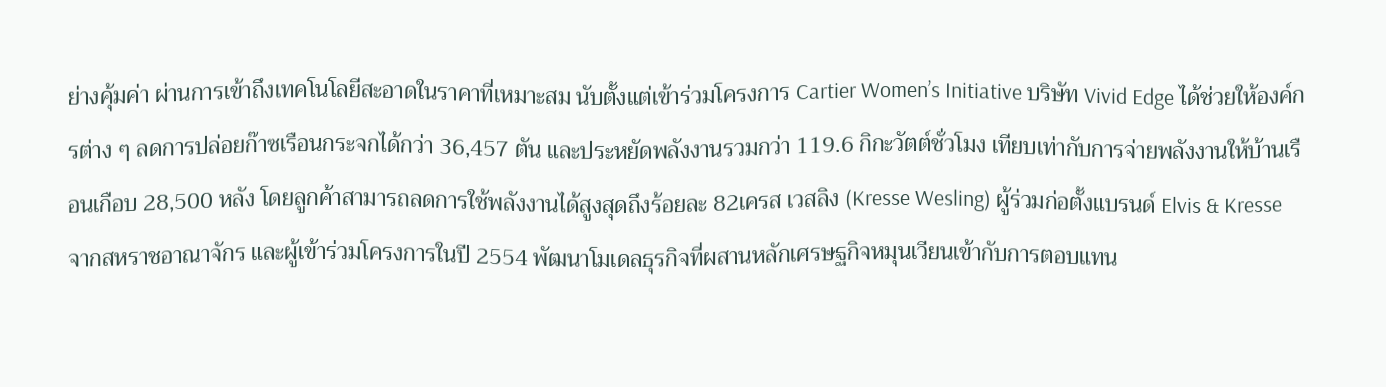ย่างคุ้มค่า ผ่านการเข้าถึงเทคโนโลยีสะอาดในราคาที่เหมาะสม นับตั้งแต่เข้าร่วมโครงการ Cartier Women’s Initiative บริษัท Vivid Edge ได้ช่วยให้องค์กรต่าง ๆ ลดการปล่อยก๊าซเรือนกระจกได้กว่า 36,457 ตัน และประหยัดพลังงานรวมกว่า 119.6 กิกะวัตต์ชั่วโมง เทียบเท่ากับการจ่ายพลังงานให้บ้านเรือนเกือบ 28,500 หลัง โดยลูกค้าสามารถลดการใช้พลังงานได้สูงสุดถึงร้อยละ 82เครส เวสลิง (Kresse Wesling) ผู้ร่วมก่อตั้งแบรนด์ Elvis & Kresse จากสหราชอาณาจักร และผู้เข้าร่วมโครงการในปี 2554 พัฒนาโมเดลธุรกิจที่ผสานหลักเศรษฐกิจหมุนเวียนเข้ากับการตอบแทน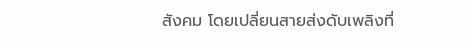สังคม โดยเปลี่ยนสายส่งดับเพลิงที่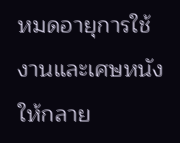หมดอายุการใช้งานและเศษหนังให้กลาย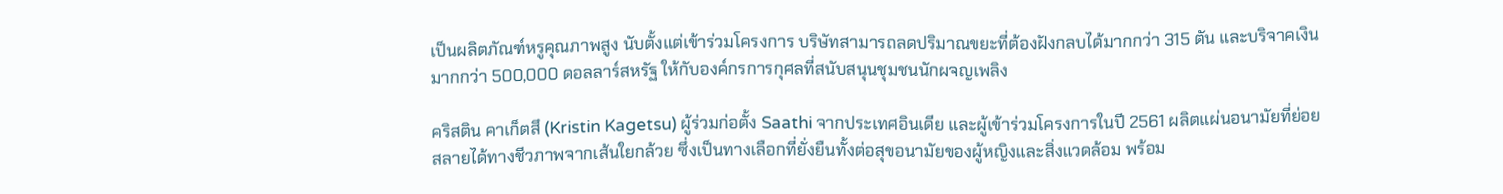เป็นผลิตภัณฑ์หรูคุณภาพสูง นับตั้งแต่เข้าร่วมโครงการ บริษัทสามารถลดปริมาณขยะที่ต้องฝังกลบได้มากกว่า 315 ตัน และบริจาคเงินมากกว่า 500,000 ดอลลาร์สหรัฐ ให้กับองค์กรการกุศลที่สนับสนุนชุมชนนักผจญเพลิง

คริสติน คาเก็ตสึ (Kristin Kagetsu) ผู้ร่วมก่อตั้ง Saathi จากประเทศอินเดีย และผู้เข้าร่วมโครงการในปี 2561 ผลิตแผ่นอนามัยที่ย่อยสลายได้ทางชีวภาพจากเส้นใยกล้วย ซึ่งเป็นทางเลือกที่ยั่งยืนทั้งต่อสุขอนามัยของผู้หญิงและสิ่งแวดล้อม พร้อม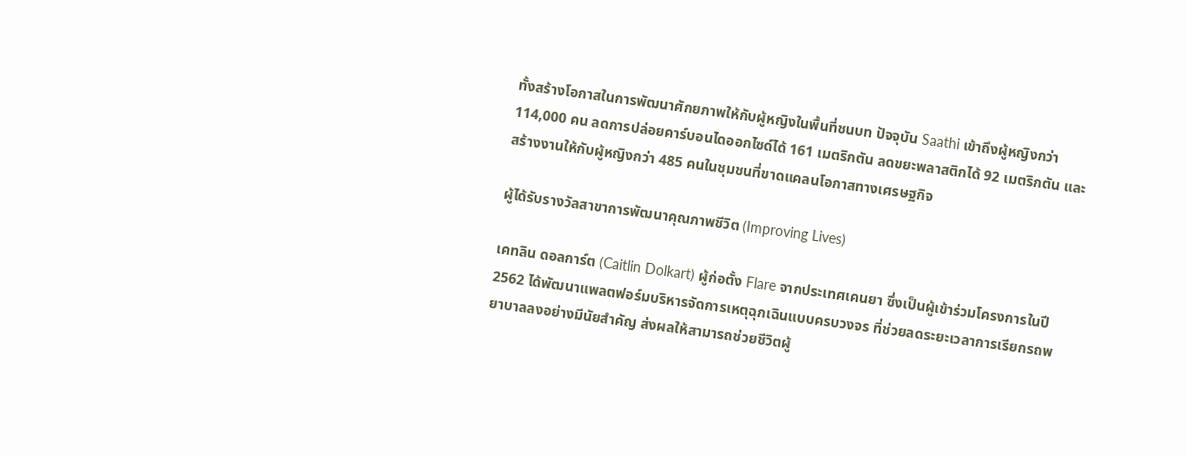ทั้งสร้างโอกาสในการพัฒนาศักยภาพให้กับผู้หญิงในพื้นที่ชนบท ปัจจุบัน Saathi เข้าถึงผู้หญิงกว่า 114,000 คน ลดการปล่อยคาร์บอนไดออกไซด์ได้ 161 เมตริกตัน ลดขยะพลาสติกได้ 92 เมตริกตัน และสร้างงานให้กับผู้หญิงกว่า 485 คนในชุมชนที่ขาดแคลนโอกาสทางเศรษฐกิจ

ผู้ได้รับรางวัลสาขาการพัฒนาคุณภาพชีวิต (Improving Lives)

เคทลิน ดอลการ์ต (Caitlin Dolkart) ผู้ก่อตั้ง Flare จากประเทศเคนยา ซึ่งเป็นผู้เข้าร่วมโครงการในปี 2562 ได้พัฒนาแพลตฟอร์มบริหารจัดการเหตุฉุกเฉินแบบครบวงจร ที่ช่วยลดระยะเวลาการเรียกรถพยาบาลลงอย่างมีนัยสำคัญ ส่งผลให้สามารถช่วยชีวิตผู้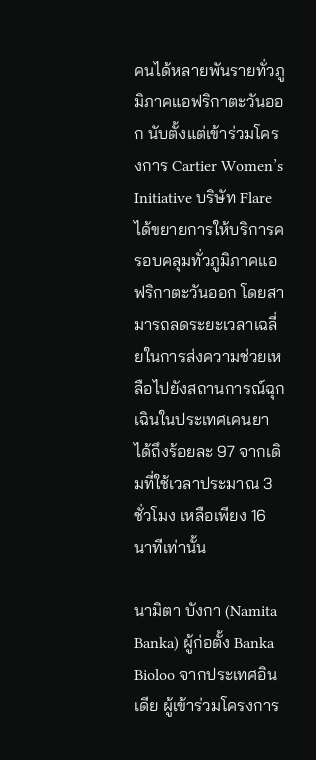คนได้หลายพันรายทั่วภูมิภาคแอฟริกาตะวันออก นับตั้งแต่เข้าร่วมโครงการ Cartier Women’s Initiative บริษัท Flare ได้ขยายการให้บริการครอบคลุมทั่วภูมิภาคแอฟริกาตะวันออก โดยสามารถลดระยะเวลาเฉลี่ยในการส่งความช่วยเหลือไปยังสถานการณ์ฉุกเฉินในประเทศเคนยาได้ถึงร้อยละ 97 จากเดิมที่ใช้เวลาประมาณ 3 ชั่วโมง เหลือเพียง 16 นาทีเท่านั้น

นามิตา บังกา (Namita Banka) ผู้ก่อตั้ง Banka Bioloo จากประเทศอินเดีย ผู้เข้าร่วมโครงการ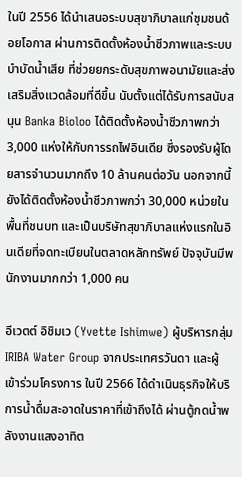ในปี 2556 ได้นำเสนอระบบสุขาภิบาลแก่ชุมชนด้อยโอกาส ผ่านการติดตั้งห้องน้ำชีวภาพและระบบบำบัดน้ำเสีย ที่ช่วยยกระดับสุขภาพอนามัยและส่งเสริมสิ่งแวดล้อมที่ดีขึ้น นับตั้งแต่ได้รับการสนับสนุน Banka Bioloo ได้ติดตั้งห้องน้ำชีวภาพกว่า 3,000 แห่งให้กับการรถไฟอินเดีย ซึ่งรองรับผู้โดยสารจำนวนมากถึง 10 ล้านคนต่อวัน นอกจากนี้ยังได้ติดตั้งห้องน้ำชีวภาพกว่า 30,000 หน่วยในพื้นที่ชนบท และเป็นบริษัทสุขาภิบาลแห่งแรกในอินเดียที่จดทะเบียนในตลาดหลักทรัพย์ ปัจจุบันมีพนักงานมากกว่า 1,000 คน

อีเวตต์ อิชิมเว (Yvette Ishimwe) ผู้บริหารกลุ่ม IRIBA Water Group จากประเทศรวันดา และผู้เข้าร่วมโครงการ ในปี 2566 ได้ดำเนินธุรกิจให้บริการน้ำดื่มสะอาดในราคาที่เข้าถึงได้ ผ่านตู้กดน้ำพลังงานแสงอาทิต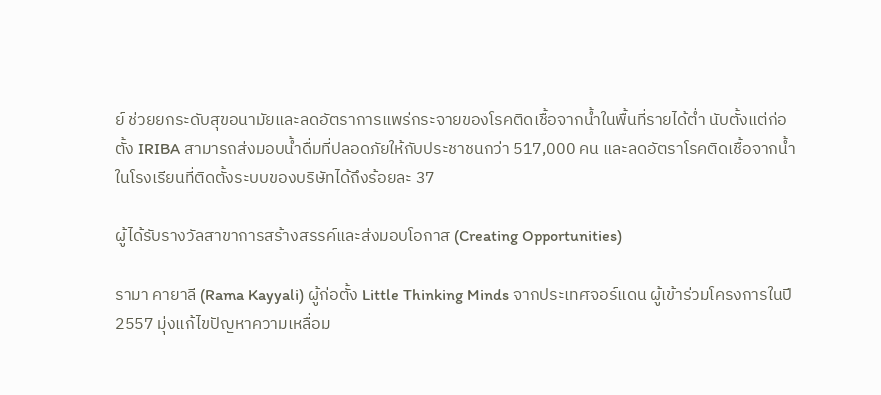ย์ ช่วยยกระดับสุขอนามัยและลดอัตราการแพร่กระจายของโรคติดเชื้อจากน้ำในพื้นที่รายได้ต่ำ นับตั้งแต่ก่อตั้ง IRIBA สามารถส่งมอบน้ำดื่มที่ปลอดภัยให้กับประชาชนกว่า 517,000 คน และลดอัตราโรคติดเชื้อจากน้ำในโรงเรียนที่ติดตั้งระบบของบริษัทได้ถึงร้อยละ 37

ผู้ได้รับรางวัลสาขาการสร้างสรรค์และส่งมอบโอกาส (Creating Opportunities)

รามา คายาลี (Rama Kayyali) ผู้ก่อตั้ง Little Thinking Minds จากประเทศจอร์แดน ผู้เข้าร่วมโครงการในปี 2557 มุ่งแก้ไขปัญหาความเหลื่อม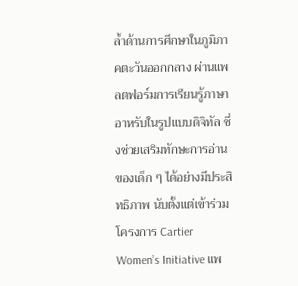ล้ำด้านการศึกษาในภูมิภาคตะวันออกกลาง ผ่านแพลตฟอร์มการเรียนรู้ภาษาอาหรับในรูปแบบดิจิทัล ซึ่งช่วยเสริมทักษะการอ่านของเด็ก ๆ ได้อย่างมีประสิทธิภาพ นับตั้งแต่เข้าร่วมโครงการ Cartier Women’s Initiative แพ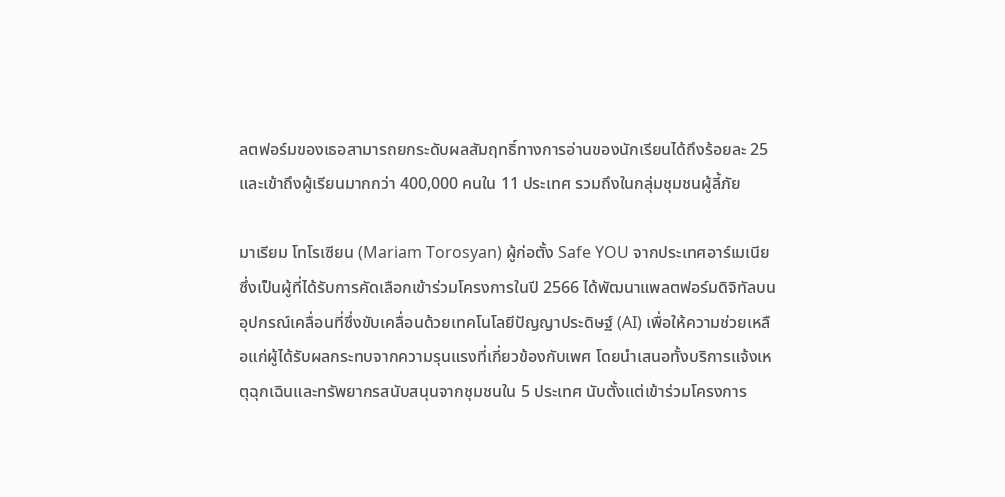ลตฟอร์มของเธอสามารถยกระดับผลสัมฤทธิ์ทางการอ่านของนักเรียนได้ถึงร้อยละ 25 และเข้าถึงผู้เรียนมากกว่า 400,000 คนใน 11 ประเทศ รวมถึงในกลุ่มชุมชนผู้ลี้ภัย

มาเรียม โทโรเซียน (Mariam Torosyan) ผู้ก่อตั้ง Safe YOU จากประเทศอาร์เมเนีย ซึ่งเป็นผู้ที่ได้รับการคัดเลือกเข้าร่วมโครงการในปี 2566 ได้พัฒนาแพลตฟอร์มดิจิทัลบนอุปกรณ์เคลื่อนที่ซึ่งขับเคลื่อนด้วยเทคโนโลยีปัญญาประดิษฐ์ (AI) เพื่อให้ความช่วยเหลือแก่ผู้ได้รับผลกระทบจากความรุนแรงที่เกี่ยวข้องกับเพศ โดยนำเสนอทั้งบริการแจ้งเหตุฉุกเฉินและทรัพยากรสนับสนุนจากชุมชนใน 5 ประเทศ นับตั้งแต่เข้าร่วมโครงการ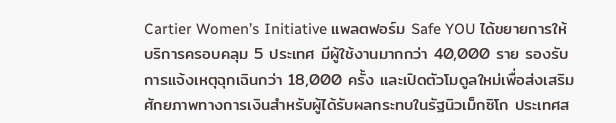Cartier Women’s Initiative แพลตฟอร์ม Safe YOU ได้ขยายการให้บริการครอบคลุม 5 ประเทศ มีผู้ใช้งานมากกว่า 40,000 ราย รองรับการแจ้งเหตุฉุกเฉินกว่า 18,000 ครั้ง และเปิดตัวโมดูลใหม่เพื่อส่งเสริมศักยภาพทางการเงินสำหรับผู้ได้รับผลกระทบในรัฐนิวเม็กซิโก ประเทศส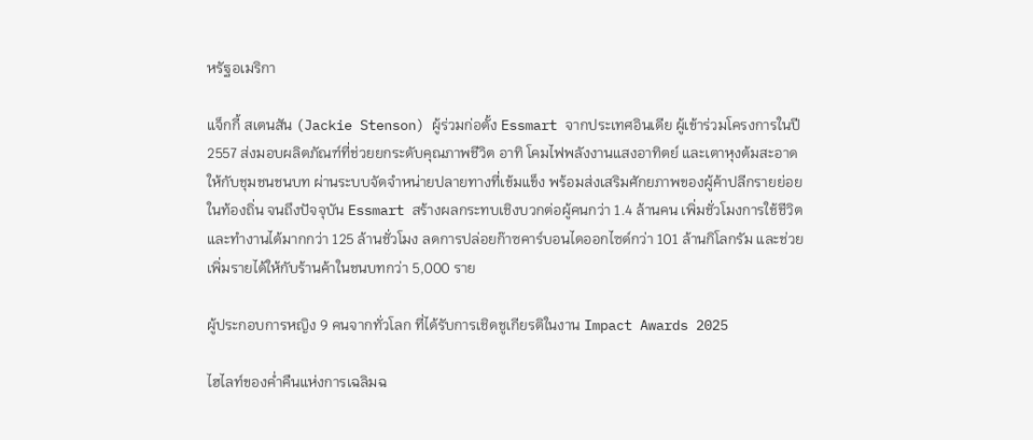หรัฐอเมริกา

แจ็กกี้ สเตนสัน (Jackie Stenson) ผู้ร่วมก่อตั้ง Essmart จากประเทศอินเดีย ผู้เข้าร่วมโครงการในปี 2557 ส่งมอบผลิตภัณฑ์ที่ช่วยยกระดับคุณภาพชีวิต อาทิ โคมไฟพลังงานแสงอาทิตย์ และเตาหุงต้มสะอาด ให้กับชุมชนชนบท ผ่านระบบจัดจำหน่ายปลายทางที่เข้มแข็ง พร้อมส่งเสริมศักยภาพของผู้ค้าปลีกรายย่อยในท้องถิ่น จนถึงปัจจุบัน Essmart สร้างผลกระทบเชิงบวกต่อผู้คนกว่า 1.4 ล้านคน เพิ่มชั่วโมงการใช้ชีวิตและทำงานได้มากกว่า 125 ล้านชั่วโมง ลดการปล่อยก๊าซคาร์บอนไดออกไซด์กว่า 101 ล้านกิโลกรัม และช่วยเพิ่มรายได้ให้กับร้านค้าในชนบทกว่า 5,000 ราย

ผู้ประกอบการหญิง 9 คนจากทั่วโลก ที่ได้รับการเชิดชูเกียรติในงาน Impact Awards 2025

ไฮไลท์ของค่ำคืนแห่งการเฉลิมฉ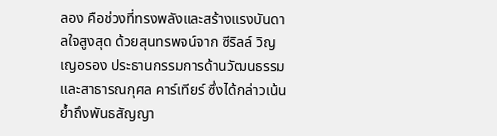ลอง คือช่วงที่ทรงพลังและสร้างแรงบันดาลใจสูงสุด ด้วยสุนทรพจน์จาก ซีริลล์ วิญเญอรอง ประธานกรรมการด้านวัฒนธรรมและสาธารณกุศล คาร์เทียร์ ซึ่งได้กล่าวเน้นย้ำถึงพันธสัญญา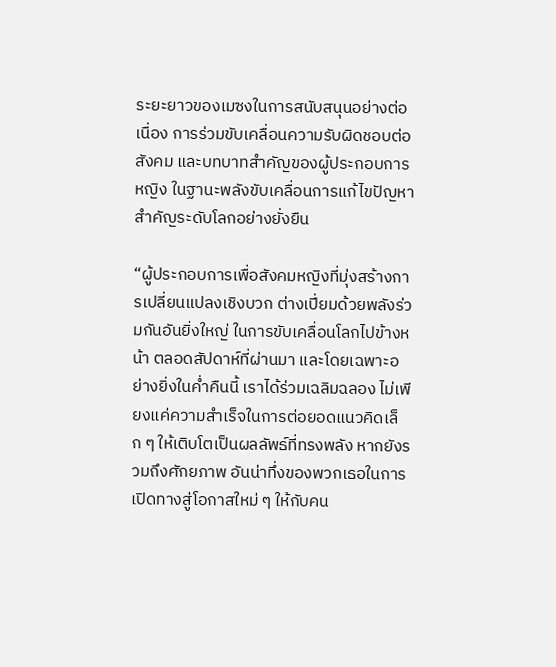ระยะยาวของเมซงในการสนับสนุนอย่างต่อเนื่อง การร่วมขับเคลื่อนความรับผิดชอบต่อสังคม และบทบาทสำคัญของผู้ประกอบการหญิง ในฐานะพลังขับเคลื่อนการแก้ไขปัญหาสำคัญระดับโลกอย่างยั่งยืน

“ผู้ประกอบการเพื่อสังคมหญิงที่มุ่งสร้างการเปลี่ยนแปลงเชิงบวก ต่างเปี่ยมด้วยพลังร่วมกันอันยิ่งใหญ่ ในการขับเคลื่อนโลกไปข้างหน้า ตลอดสัปดาห์ที่ผ่านมา และโดยเฉพาะอย่างยิ่งในค่ำคืนนี้ เราได้ร่วมเฉลิมฉลอง ไม่เพียงแค่ความสำเร็จในการต่อยอดแนวคิดเล็ก ๆ ให้เติบโตเป็นผลลัพธ์ที่ทรงพลัง หากยังรวมถึงศักยภาพ อันน่าทึ่งของพวกเธอในการเปิดทางสู่โอกาสใหม่ ๆ ให้กับคน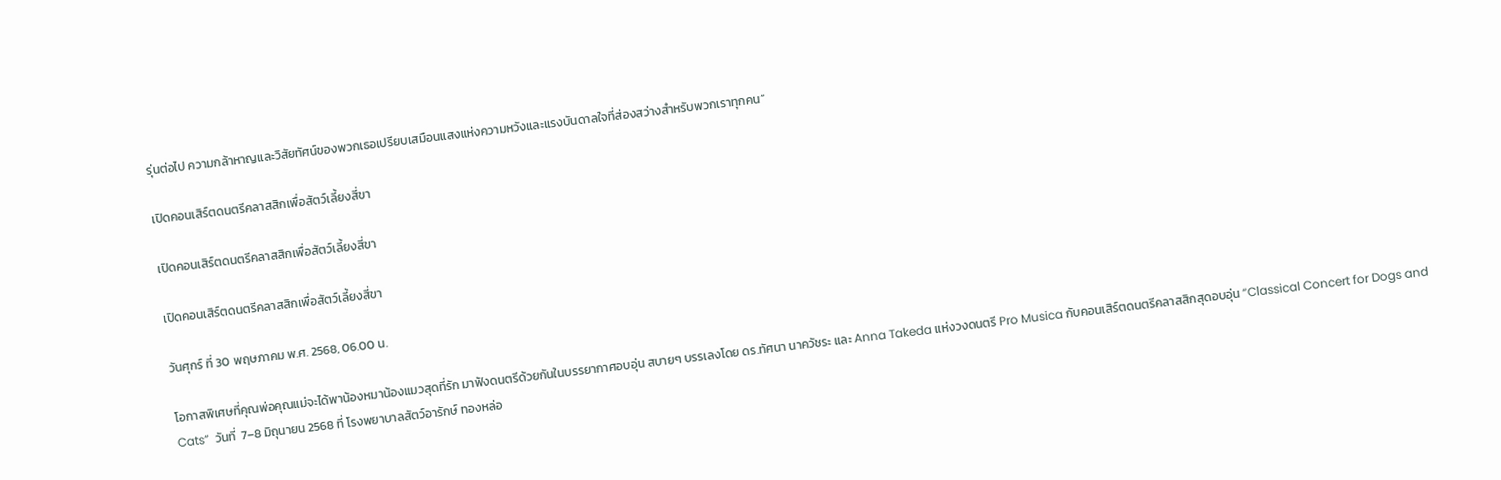รุ่นต่อไป ความกล้าหาญและวิสัยทัศน์ของพวกเธอเปรียบเสมือนแสงแห่งความหวังและแรงบันดาลใจที่ส่องสว่างสำหรับพวกเราทุกคน”

เปิดคอนเสิร์ตดนตรีคลาสสิกเพื่อสัตว์เลี้ยงสี่ขา

เปิดคอนเสิร์ตดนตรีคลาสสิกเพื่อสัตว์เลี้ยงสี่ขา

เปิดคอนเสิร์ตดนตรีคลาสสิกเพื่อสัตว์เลี้ยงสี่ขา

วันศุกร์ ที่ 30 พฤษภาคม พ.ศ. 2568, 06.00 น.

โอกาสพิเศษที่คุณพ่อคุณแม่จะได้พาน้องหมาน้องแมวสุดที่รัก มาฟังดนตรีด้วยกันในบรรยากาศอบอุ่น สบายๆ บรรเลงโดย ดร.ทัศนา นาควัชระ และ Anna Takeda แห่งวงดนตรี Pro Musica กับคอนเสิร์ตดนตรีคลาสสิกสุดอบอุ่น “Classical Concert for Dogs and Cats”  วันที่  7–8 มิถุนายน 2568 ที่ โรงพยาบาลสัตว์อารักษ์ ทองหล่อ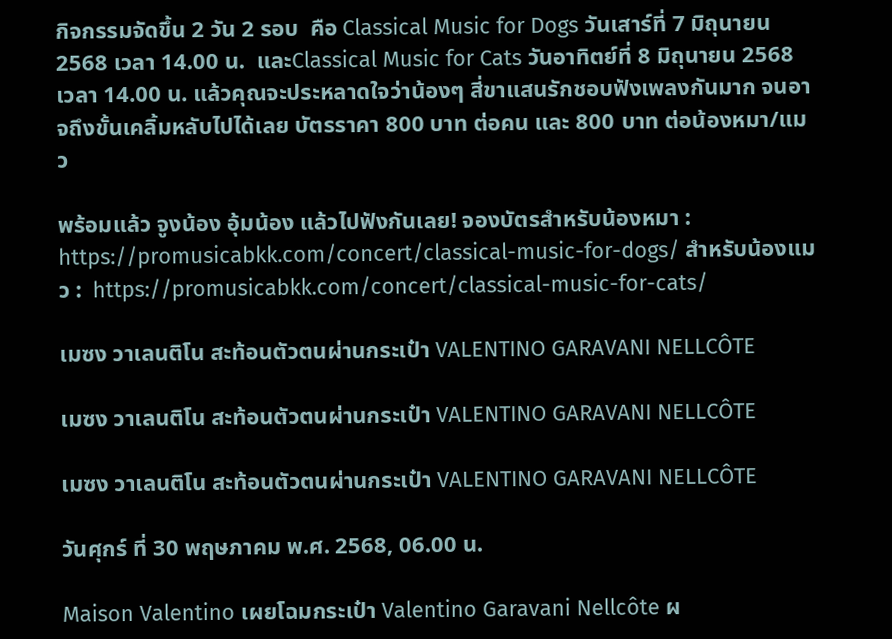กิจกรรมจัดขึ้น 2 วัน 2 รอบ  คือ Classical Music for Dogs วันเสาร์ที่ 7 มิถุนายน 2568 เวลา 14.00 น.  และClassical Music for Cats วันอาทิตย์ที่ 8 มิถุนายน 2568 เวลา 14.00 น. แล้วคุณจะประหลาดใจว่าน้องๆ สี่ขาแสนรักชอบฟังเพลงกันมาก จนอาจถึงขั้นเคลิ้มหลับไปได้เลย บัตรราคา 800 บาท ต่อคน และ 800 บาท ต่อน้องหมา/แมว

พร้อมแล้ว จูงน้อง อุ้มน้อง แล้วไปฟังกันเลย! จองบัตรสำหรับน้องหมา : https://promusicabkk.com/concert/classical-music-for-dogs/ สำหรับน้องแมว :  https://promusicabkk.com/concert/classical-music-for-cats/

เมซง วาเลนติโน สะท้อนตัวตนผ่านกระเป๋า VALENTINO GARAVANI NELLCÔTE

เมซง วาเลนติโน สะท้อนตัวตนผ่านกระเป๋า VALENTINO GARAVANI NELLCÔTE

เมซง วาเลนติโน สะท้อนตัวตนผ่านกระเป๋า VALENTINO GARAVANI NELLCÔTE

วันศุกร์ ที่ 30 พฤษภาคม พ.ศ. 2568, 06.00 น.

Maison Valentino เผยโฉมกระเป๋า Valentino Garavani Nellcôte ผ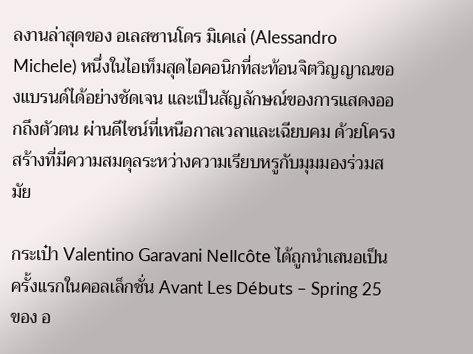ลงานล่าสุดของ อเลสซานโดร มิเคเล่ (Alessandro Michele) หนึ่งในไอเท็มสุดไอคอนิกที่สะท้อนจิตวิญญาณของแบรนด์ได้อย่างชัดเจน และเป็นสัญลักษณ์ของการแสดงออกถึงตัวตน ผ่านดีไซน์ที่เหนือกาลเวลาและเฉียบคม ด้วยโครงสร้างที่มีความสมดุลระหว่างความเรียบหรูกับมุมมองร่วมสมัย

กระเป๋า Valentino Garavani Nellcôte ได้ถูกนำเสนอเป็นครั้งแรกในคอลเล็กชั่น Avant Les Débuts – Spring 25 ของ อ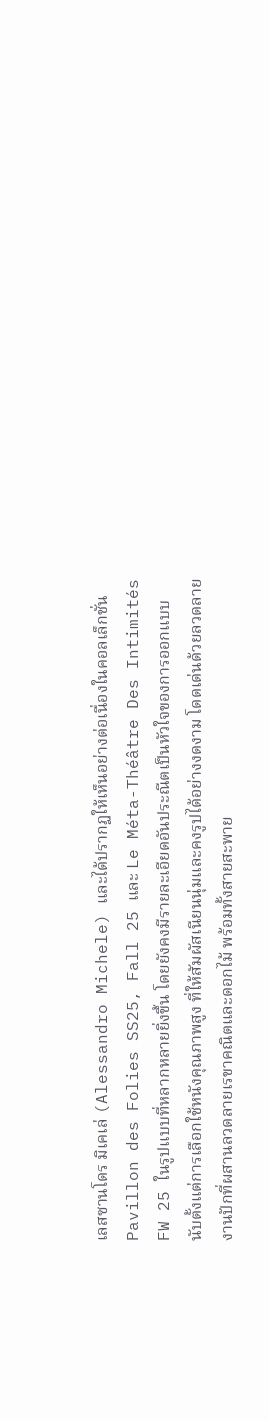เลสซานโดร มิเคเล่ (Alessandro Michele) และได้ปรากฏให้เห็นอย่างต่อเนื่องในคอลเล็กชั่น Pavillon des Folies SS25, Fall 25 และ Le Méta-Théâtre Des Intimités FW 25 ในรูปแบบที่หลากหลายยิ่งขึ้น โดยยังคงมีรายละเอียดอันประณีตเป็นหัวใจของการออกแบบ นับตั้งแต่การเลือกใช้หนังคุณภาพสูง ที่ให้สัมผัสเนียนนุ่มและคงรูปได้อย่างงดงาม โดดเด่นด้วยลวดลายงานปักที่ผสานลวดลายเรขาคณิตและดอกไม้ พร้อมทั้งสายสะพาย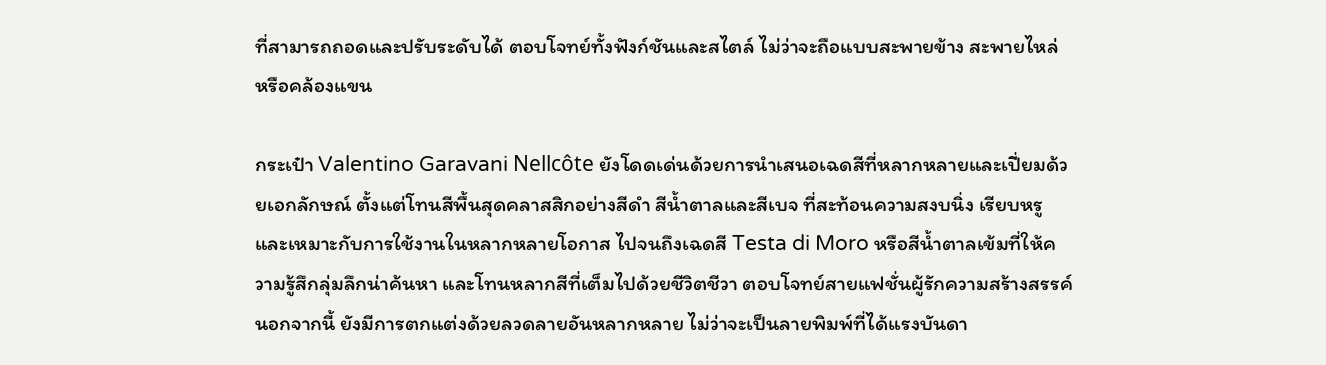ที่สามารถถอดและปรับระดับได้ ตอบโจทย์ทั้งฟังก์ชันและสไตล์ ไม่ว่าจะถือแบบสะพายข้าง สะพายไหล่ หรือคล้องแขน

กระเป๋า Valentino Garavani Nellcôte ยังโดดเด่นด้วยการนำเสนอเฉดสีที่หลากหลายและเปี่ยมด้วยเอกลักษณ์ ตั้งแต่โทนสีพื้นสุดคลาสสิกอย่างสีดำ สีน้ำตาลและสีเบจ ที่สะท้อนความสงบนิ่ง เรียบหรู และเหมาะกับการใช้งานในหลากหลายโอกาส ไปจนถึงเฉดสี Testa di Moro หรือสีน้ำตาลเข้มที่ให้ความรู้สึกลุ่มลึกน่าค้นหา และโทนหลากสีที่เต็มไปด้วยชีวิตชีวา ตอบโจทย์สายแฟชั่นผู้รักความสร้างสรรค์ นอกจากนี้ ยังมีการตกแต่งด้วยลวดลายอันหลากหลาย ไม่ว่าจะเป็นลายพิมพ์ที่ได้แรงบันดา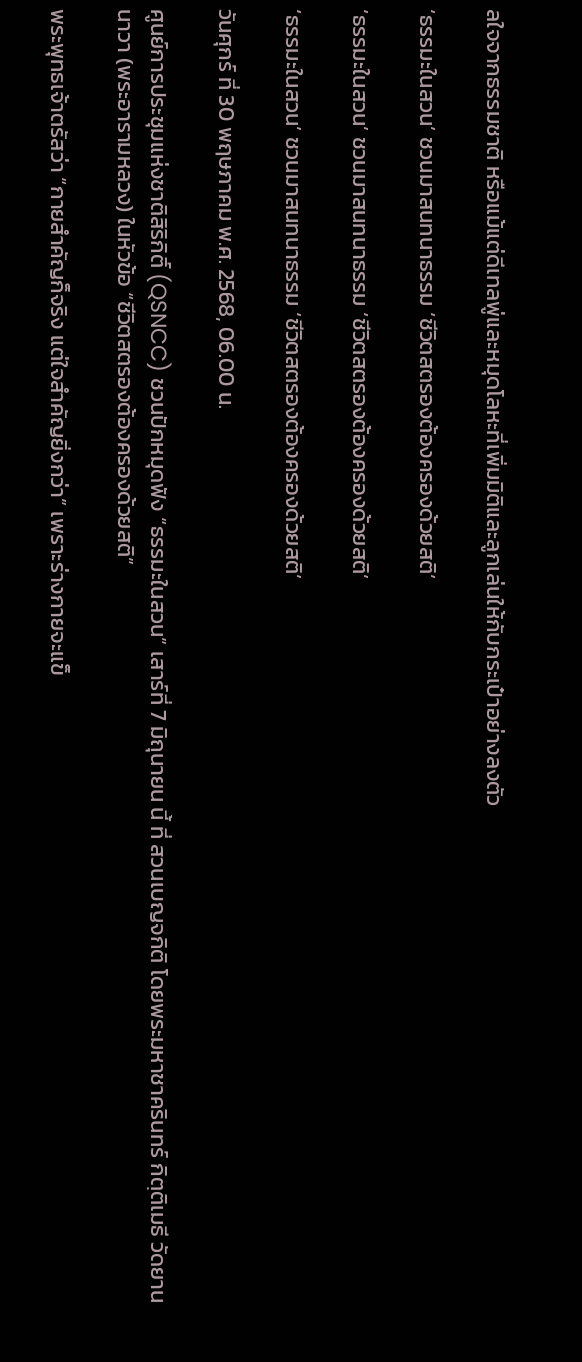ลใจจากธรรมชาติ หรือแม้แต่ดีเทลพู่และหมุดโลหะที่เพิ่มมิติและลูกเล่นให้กับกระเป๋าอย่างลงตัว

‘ธรรมะในสวน’ ชวนมาสนทนาธรรม ‘ชีวิตสตรองต้องครองด้วยสติ’

‘ธรรมะในสวน’ ชวนมาสนทนาธรรม ‘ชีวิตสตรองต้องครองด้วยสติ’

‘ธรรมะในสวน’ ชวนมาสนทนาธรรม ‘ชีวิตสตรองต้องครองด้วยสติ’

วันศุกร์ ที่ 30 พฤษภาคม พ.ศ. 2568, 06.00 น.

ศูนย์การประชุมแห่งชาติสิริกิติ์ (QSNCC) ชวนปักหมุดฟัง “ธรรมะในสวน” เสาร์ที่ 7 มิถุนายน นี้ ที่ สวนเบญจกิติ โดยพระมหาชาครินทร์ กิตฺติเมธี วัดยานนาวา (พระอารามหลวง) ในหัวข้อ “ชีวิตสตรองต้องครองด้วยสติ”

พระพุทธเจ้าตรัสว่า “กายสำคัญก็จริง แต่ใจสำคัญยิ่งกว่า” เพราะร่างกายจะแข็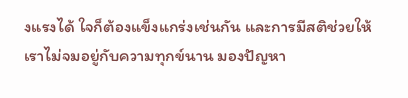งแรงได้ ใจก็ต้องแข็งแกร่งเช่นกัน และการมีสติช่วยให้เราไม่จมอยู่กับความทุกข์นาน มองปัญหา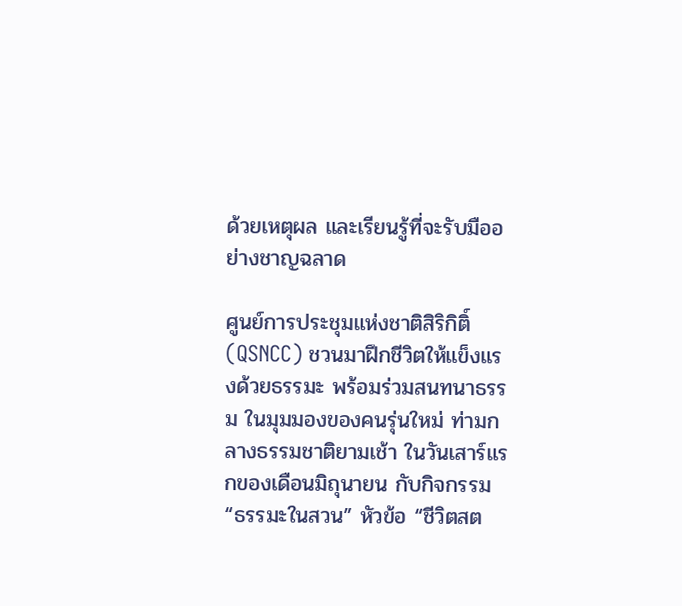ด้วยเหตุผล และเรียนรู้ที่จะรับมืออย่างชาญฉลาด

ศูนย์การประชุมแห่งชาติสิริกิติ์ (QSNCC) ชวนมาฝึกชีวิตให้แข็งแรงด้วยธรรมะ พร้อมร่วมสนทนาธรรม ในมุมมองของคนรุ่นใหม่ ท่ามกลางธรรมชาติยามเช้า ในวันเสาร์แรกของเดือนมิถุนายน กับกิจกรรม “ธรรมะในสวน” หัวข้อ “ชีวิตสต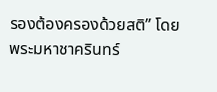รองต้องครองด้วยสติ” โดย พระมหาชาครินทร์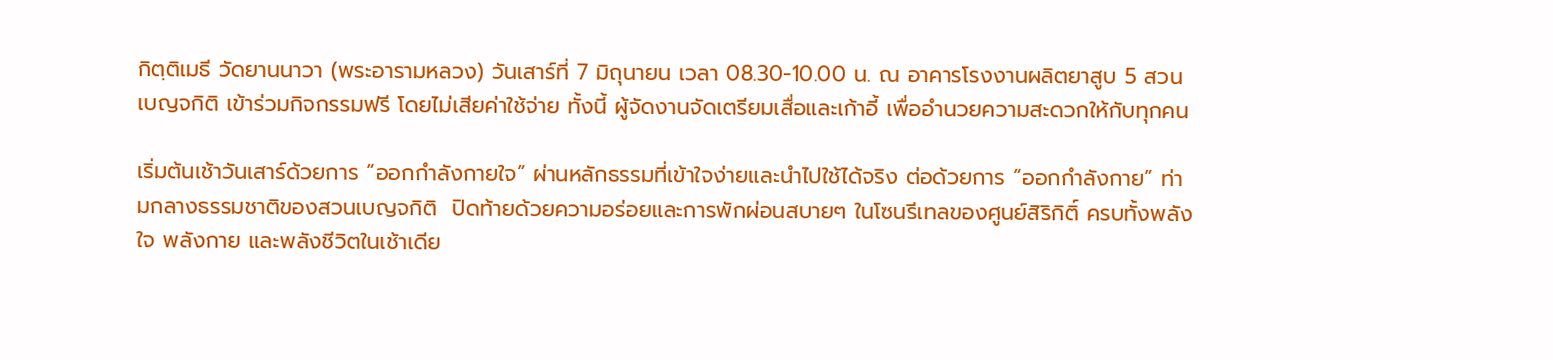กิตฺติเมธี วัดยานนาวา (พระอารามหลวง) วันเสาร์ที่ 7 มิถุนายน เวลา 08.30-10.00 น. ณ อาคารโรงงานผลิตยาสูบ 5 สวนเบญจกิติ เข้าร่วมกิจกรรมฟรี โดยไม่เสียค่าใช้จ่าย ทั้งนี้ ผู้จัดงานจัดเตรียมเสื่อและเก้าอี้ เพื่ออำนวยความสะดวกให้กับทุกคน

เริ่มต้นเช้าวันเสาร์ด้วยการ “ออกกำลังกายใจ” ผ่านหลักธรรมที่เข้าใจง่ายและนำไปใช้ได้จริง ต่อด้วยการ “ออกกำลังกาย” ท่ามกลางธรรมชาติของสวนเบญจกิติ  ปิดท้ายด้วยความอร่อยและการพักผ่อนสบายๆ ในโซนรีเทลของศูนย์สิริกิติ์ ครบทั้งพลังใจ พลังกาย และพลังชีวิตในเช้าเดีย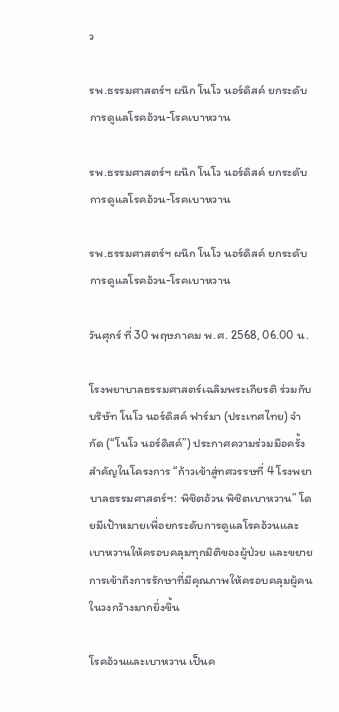ว

รพ.ธรรมศาสตร์ฯ ผนึก โนโว นอร์ดิสค์ ยกระดับการดูแลโรคอ้วน-โรคเบาหวาน

รพ.ธรรมศาสตร์ฯ ผนึก โนโว นอร์ดิสค์ ยกระดับการดูแลโรคอ้วน-โรคเบาหวาน

รพ.ธรรมศาสตร์ฯ ผนึก โนโว นอร์ดิสค์ ยกระดับการดูแลโรคอ้วน-โรคเบาหวาน

วันศุกร์ ที่ 30 พฤษภาคม พ.ศ. 2568, 06.00 น.

โรงพยาบาลธรรมศาสตร์เฉลิมพระเกียรติ ร่วมกับ บริษัท โนโว นอร์ดิสค์ ฟาร์มา (ประเทศไทย) จำกัด (“โนโว นอร์ดิสค์”) ประกาศความร่วมมือครั้งสำคัญในโครงการ “ก้าวเข้าสู่ทศวรรษที่ 4 โรงพยาบาลธรรมศาสตร์ฯ: พิชิตอ้วน พิชิตเบาหวาน” โดยมีเป้าหมายเพื่อยกระดับการดูแลโรคอ้วนและเบาหวานให้ครอบคลุมทุกมิติของผู้ป่วย และขยายการเข้าถึงการรักษาที่มีคุณภาพให้ครอบคลุมผู้คนในวงกว้างมากยิ่งขึ้น

โรคอ้วนและเบาหวาน เป็นค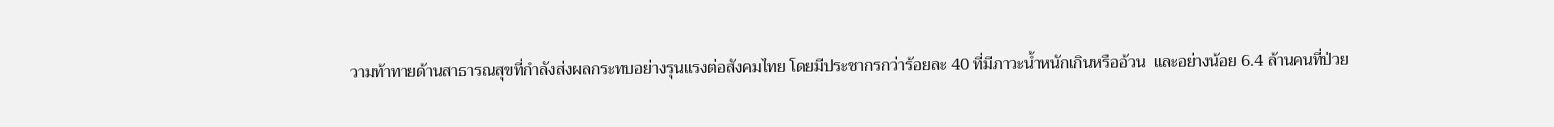วามท้าทายด้านสาธารณสุขที่กำลังส่งผลกระทบอย่างรุนแรงต่อสังคมไทย โดยมีประชากรกว่าร้อยละ 40 ที่มีภาวะน้ำหนักเกินหรืออ้วน  และอย่างน้อย 6.4 ล้านคนที่ป่วย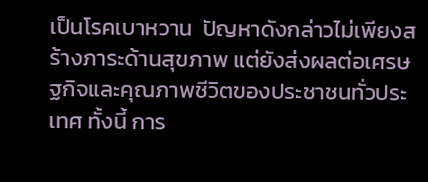เป็นโรคเบาหวาน  ปัญหาดังกล่าวไม่เพียงสร้างภาระด้านสุขภาพ แต่ยังส่งผลต่อเศรษฐกิจและคุณภาพชีวิตของประชาชนทั่วประเทศ ทั้งนี้ การ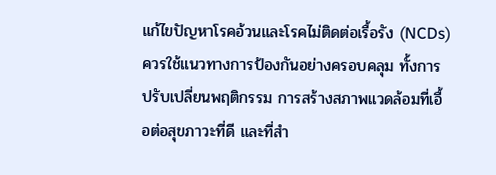แก้ไขปัญหาโรคอ้วนและโรคไม่ติดต่อเรื้อรัง (NCDs) ควรใช้แนวทางการป้องกันอย่างครอบคลุม ทั้งการปรับเปลี่ยนพฤติกรรม การสร้างสภาพแวดล้อมที่เอื้อต่อสุขภาวะที่ดี และที่สำ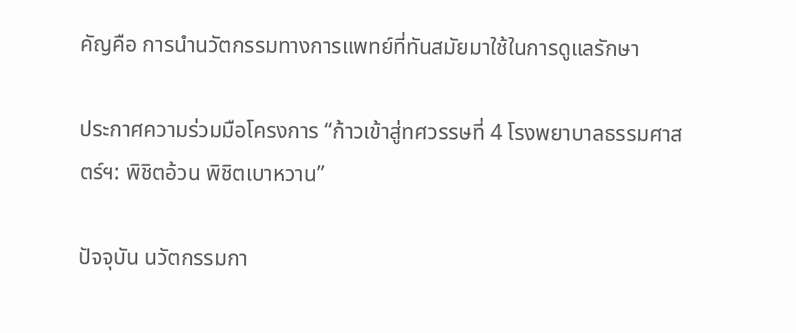คัญคือ การนำนวัตกรรมทางการแพทย์ที่ทันสมัยมาใช้ในการดูแลรักษา

ประกาศความร่วมมือโครงการ “ก้าวเข้าสู่ทศวรรษที่ 4 โรงพยาบาลธรรมศาสตร์ฯ: พิชิตอ้วน พิชิตเบาหวาน”

ปัจจุบัน นวัตกรรมกา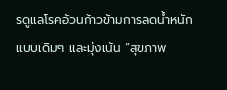รดูแลโรคอ้วนก้าวข้ามการลดน้ำหนักแบบเดิมๆ และมุ่งเน้น “สุขภาพ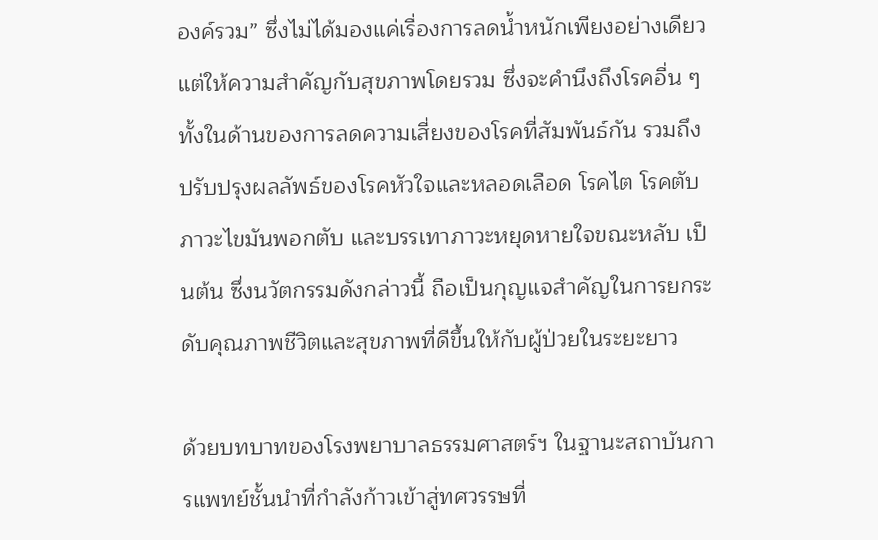องค์รวม” ซึ่งไม่ได้มองแค่เรื่องการลดน้ำหนักเพียงอย่างเดียว แต่ให้ความสำคัญกับสุขภาพโดยรวม ซึ่งจะคำนึงถึงโรคอื่น ๆ ทั้งในด้านของการลดความเสี่ยงของโรคที่สัมพันธ์กัน รวมถึงปรับปรุงผลลัพธ์ของโรคหัวใจและหลอดเลือด โรคไต โรคตับ ภาวะไขมันพอกตับ และบรรเทาภาวะหยุดหายใจขณะหลับ เป็นต้น ซึ่งนวัตกรรมดังกล่าวนี้ ถือเป็นกุญแจสำคัญในการยกระดับคุณภาพชีวิตและสุขภาพที่ดีขึ้นให้กับผู้ป่วยในระยะยาว

ด้วยบทบาทของโรงพยาบาลธรรมศาสตร์ฯ ในฐานะสถาบันการแพทย์ชั้นนำที่กำลังก้าวเข้าสู่ทศวรรษที่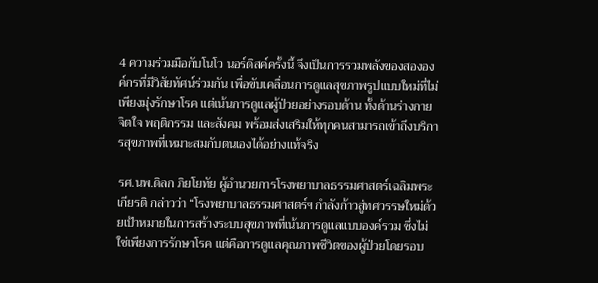4 ความร่วมมือกับโนโว นอร์ดิสค์ครั้งนี้ จึงเป็นการรวมพลังของสององค์กรที่มีวิสัยทัศน์ร่วมกัน เพื่อขับเคลื่อนการดูแลสุขภาพรูปแบบใหม่ที่ไม่เพียงมุ่งรักษาโรค แต่เน้นการดูแลผู้ป่วยอย่างรอบด้าน ทั้งด้านร่างกาย จิตใจ พฤติกรรม และสังคม พร้อมส่งเสริมให้ทุกคนสามารถเข้าถึงบริการสุขภาพที่เหมาะสมกับตนเองได้อย่างแท้จริง

รศ.นพ.ดิลก ภิยโยทัย ผู้อำนวยการโรงพยาบาลธรรมศาสตร์เฉลิมพระเกียรติ กล่าวว่า “โรงพยาบาลธรรมศาสตร์ฯ กำลังก้าวสู่ทศวรรษใหม่ด้วยเป้าหมายในการสร้างระบบสุขภาพที่เน้นการดูแลแบบองค์รวม ซึ่งไม่ใช่เพียงการรักษาโรค แต่คือการดูแลคุณภาพชีวิตของผู้ป่วยโดยรอบ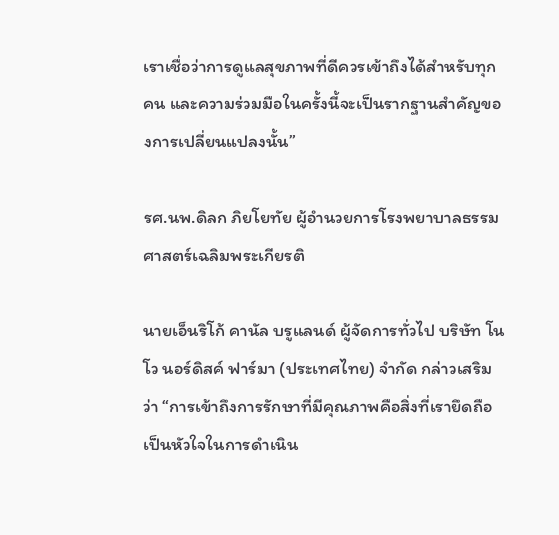เราเชื่อว่าการดูแลสุขภาพที่ดีควรเข้าถึงได้สำหรับทุกคน และความร่วมมือในครั้งนี้จะเป็นรากฐานสำคัญของการเปลี่ยนแปลงนั้น”

รศ.นพ.ดิลก ภิยโยทัย ผู้อำนวยการโรงพยาบาลธรรมศาสตร์เฉลิมพระเกียรติ

นายเอ็นริโก้ คานัล บรูแลนด์ ผู้จัดการทั่วไป บริษัท โนโว นอร์ดิสค์ ฟาร์มา (ประเทศไทย) จำกัด กล่าวเสริมว่า “การเข้าถึงการรักษาที่มีคุณภาพคือสิ่งที่เรายึดถือเป็นหัวใจในการดำเนิน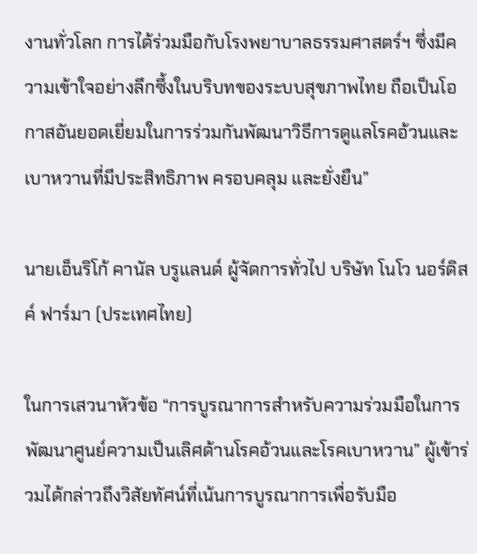งานทั่วโลก การได้ร่วมมือกับโรงพยาบาลธรรมศาสตร์ฯ ซึ่งมีความเข้าใจอย่างลึกซึ้งในบริบทของระบบสุขภาพไทย ถือเป็นโอกาสอันยอดเยี่ยมในการร่วมกันพัฒนาวิธีการดูแลโรคอ้วนและเบาหวานที่มีประสิทธิภาพ ครอบคลุม และยั่งยืน”

นายเอ็นริโก้ คานัล บรูแลนด์ ผู้จัดการทั่วไป บริษัท โนโว นอร์ดิสค์ ฟาร์มา (ประเทศไทย)

ในการเสวนาหัวข้อ “การบูรณาการสำหรับความร่วมมือในการพัฒนาศูนย์ความเป็นเลิศด้านโรคอ้วนและโรคเบาหวาน” ผู้เข้าร่วมได้กล่าวถึงวิสัยทัศน์ที่เน้นการบูรณาการเพื่อรับมือ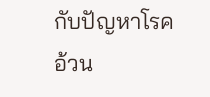กับปัญหาโรคอ้วน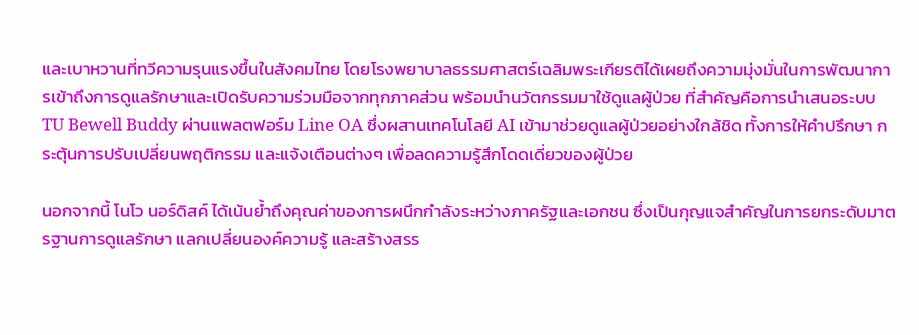และเบาหวานที่ทวีความรุนแรงขึ้นในสังคมไทย โดยโรงพยาบาลธรรมศาสตร์เฉลิมพระเกียรติได้เผยถึงความมุ่งมั่นในการพัฒนาการเข้าถึงการดูแลรักษาและเปิดรับความร่วมมือจากทุกภาคส่วน พร้อมนำนวัตกรรมมาใช้ดูแลผู้ป่วย ที่สำคัญคือการนำเสนอระบบ TU Bewell Buddy ผ่านแพลตฟอร์ม Line OA ซึ่งผสานเทคโนโลยี AI เข้ามาช่วยดูแลผู้ป่วยอย่างใกล้ชิด ทั้งการให้คำปรึกษา กระตุ้นการปรับเปลี่ยนพฤติกรรม และแจ้งเตือนต่างๆ เพื่อลดความรู้สึกโดดเดี่ยวของผู้ป่วย

นอกจากนี้ โนโว นอร์ดิสค์ ได้เน้นย้ำถึงคุณค่าของการผนึกกำลังระหว่างภาครัฐและเอกชน ซึ่งเป็นกุญแจสำคัญในการยกระดับมาตรฐานการดูแลรักษา แลกเปลี่ยนองค์ความรู้ และสร้างสรร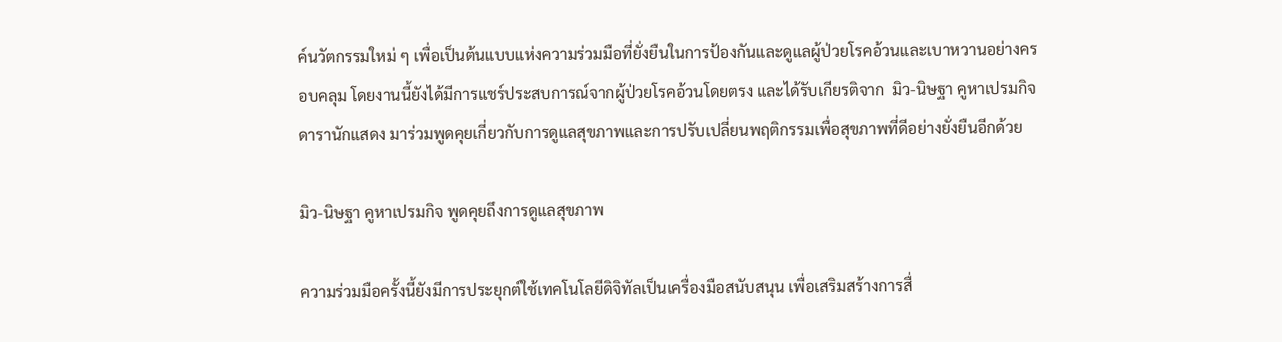ค์นวัตกรรมใหม่ ๆ เพื่อเป็นต้นแบบแห่งความร่วมมือที่ยั่งยืนในการป้องกันและดูแลผู้ป่วยโรคอ้วนและเบาหวานอย่างครอบคลุม โดยงานนี้ยังได้มีการแชร์ประสบการณ์จากผู้ป่วยโรคอ้วนโดยตรง และได้รับเกียรติจาก  มิว-นิษฐา คูหาเปรมกิจ ดารานักแสดง มาร่วมพูดคุยเกี่ยวกับการดูแลสุขภาพและการปรับเปลี่ยนพฤติกรรมเพื่อสุขภาพที่ดีอย่างยั่งยืนอีกด้วย

มิว-นิษฐา คูหาเปรมกิจ พูดคุยถึงการดูแลสุขภาพ

ความร่วมมือครั้งนี้ยังมีการประยุกต์ใช้เทคโนโลยีดิจิทัลเป็นเครื่องมือสนับสนุน เพื่อเสริมสร้างการสื่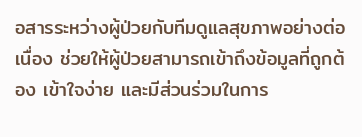อสารระหว่างผู้ป่วยกับทีมดูแลสุขภาพอย่างต่อเนื่อง ช่วยให้ผู้ป่วยสามารถเข้าถึงข้อมูลที่ถูกต้อง เข้าใจง่าย และมีส่วนร่วมในการ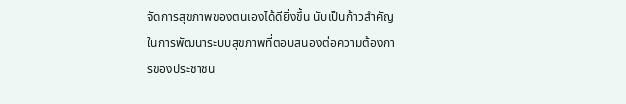จัดการสุขภาพของตนเองได้ดียิ่งขึ้น นับเป็นก้าวสำคัญในการพัฒนาระบบสุขภาพที่ตอบสนองต่อความต้องการของประชาชน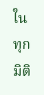ในทุกมิติ